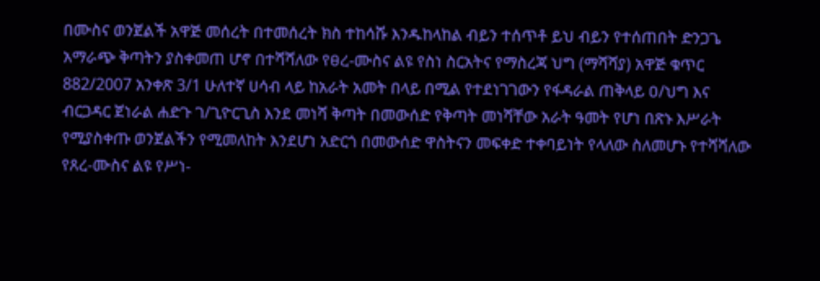በሙስና ወንጀልች አዋጅ መሰረት በተመሰረት ክስ ተከሳሹ እንዱከላከል ብይን ተሰጥቶ ይህ ብይን የተሰጠበት ድንጋጌ አማራጭ ቅጣትን ያስቀመጠ ሆኖ በተሻሻለው የፀረ-ሙስና ልዩ የስነ ስርአትና የማስረጃ ህግ (ማሻሻያ) አዋጅ ቁጥር 882/2007 አንቀጽ 3/1 ሁለተኛ ሀሳብ ላይ ከአራት አመት በላይ በሚል የተደነገገውን የፋዳራል ጠቅላይ ዐ/ህግ እና ብርጋዳር ጀነራል ሐድጉ ገ/ጊዮርጊስ እንደ መነሻ ቅጣት በመውሰድ የቅጣት መነሻቸው አራት ዓመት የሆነ በጽኑ እሥራት የሚያስቀጡ ወንጀልችን የሚመለከት እንደሆነ አድርጎ በመውሰድ ዋስትናን መፍቀድ ተቀባይነት የላለው ስለመሆኑ የተሻሻለው የጸረ-ሙስና ልዩ የሥነ-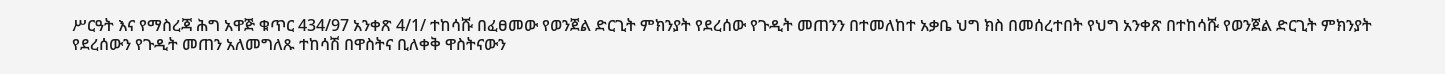ሥርዓት እና የማስረጃ ሕግ አዋጅ ቁጥር 434/97 አንቀጽ 4/1/ ተከሳሹ በፈፀመው የወንጀል ድርጊት ምክንያት የደረሰው የጉዲት መጠንን በተመለከተ አቃቤ ህግ ክስ በመሰረተበት የህግ አንቀጽ በተከሳሹ የወንጀል ድርጊት ምክንያት የደረሰውን የጉዲት መጠን አለመግለጹ ተከሳሽ በዋስትና ቢለቀቅ ዋስትናውን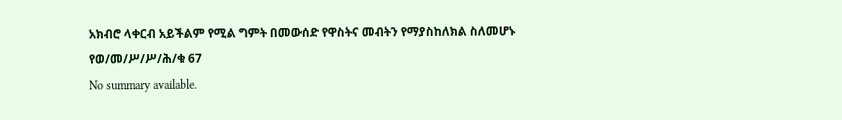አክብሮ ላቀርብ አይችልም የሚል ግምት በመውሰድ የዋስትና መብትን የማያስከለክል ስለመሆኑ የወ/መ/ሥ/ሥ/ሕ/ቁ 67
No summary available.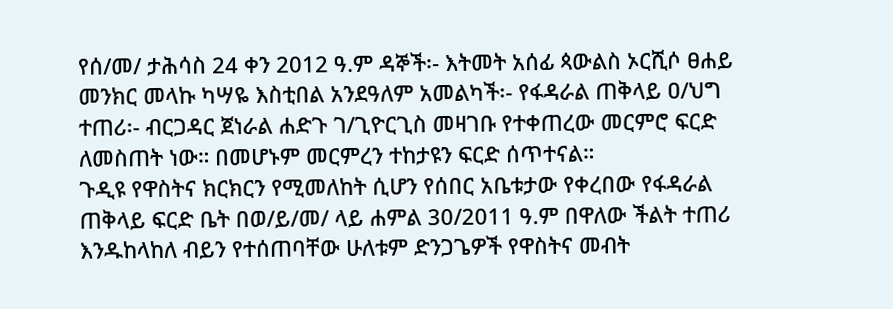የሰ/መ/ ታሕሳስ 24 ቀን 2012 ዓ.ም ዳኞች፡- እትመት አሰፊ ጳውልስ ኦርሺሶ ፀሐይ መንክር መላኩ ካሣዬ እስቲበል አንደዓለም አመልካች፡- የፋዳራል ጠቅላይ ዐ/ህግ ተጠሪ፡- ብርጋዳር ጀነራል ሐድጉ ገ/ጊዮርጊስ መዛገቡ የተቀጠረው መርምሮ ፍርድ ለመስጠት ነው። በመሆኑም መርምረን ተከታዩን ፍርድ ሰጥተናል።
ጉዲዩ የዋስትና ክርክርን የሚመለከት ሲሆን የሰበር አቤቱታው የቀረበው የፋዳራል ጠቅላይ ፍርድ ቤት በወ/ይ/መ/ ላይ ሐምል 30/2011 ዓ.ም በዋለው ችልት ተጠሪ እንዱከላከለ ብይን የተሰጠባቸው ሁለቱም ድንጋጌዎች የዋስትና መብት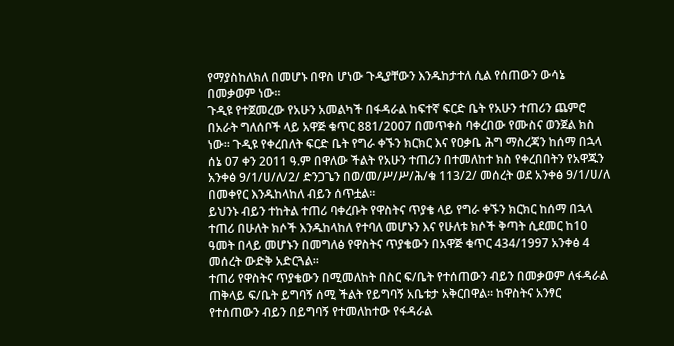የማያስከለክለ በመሆኑ በዋስ ሆነው ጉዲያቸውን እንዱከታተለ ሲል የሰጠውን ውሳኔ በመቃወም ነው።
ጉዲዩ የተጀመረው የአሁን አመልካች በፋዳራል ከፍተኛ ፍርድ ቤት የአሁን ተጠሪን ጨምሮ በአራት ግለሰቦች ላይ አዋጅ ቁጥር 881/2007 በመጥቀስ ባቀረበው የሙስና ወንጀል ክስ ነው። ጉዲዩ የቀረበለት ፍርድ ቤት የግራ ቀኙን ክርክር እና የዐቃቤ ሕግ ማስረጃን ከሰማ በኋላ ሰኔ 07 ቀን 2011 ዓ.ም በዋለው ችልት የአሁን ተጠሪን በተመለከተ ክስ የቀረበበትን የአዋጁን አንቀፅ 9/1/ሀ/ለ/2/ ድንጋጌን በወ/መ/ሥ/ሥ/ሕ/ቁ 113/2/ መሰረት ወደ አንቀፅ 9/1/ሀ/ለ በመቀየር እንዱከላከለ ብይን ሰጥቷል።
ይህንኑ ብይን ተከትል ተጠሪ ባቀረቡት የዋስትና ጥያቄ ላይ የግራ ቀኙን ክርክር ከሰማ በኋላ ተጠሪ በሁለት ክሶች እንዱከላከለ የተባለ መሆኑን እና የሁለቱ ክሶች ቅጣት ሲደመር ከ10 ዓመት በላይ መሆኑን በመግለፅ የዋስትና ጥያቄውን በአዋጅ ቁጥር 434/1997 አንቀፅ 4 መሰረት ውድቅ አድርጓል።
ተጠሪ የዋስትና ጥያቄውን በሚመለከት በስር ፍ/ቤት የተሰጠውን ብይን በመቃወም ለፋዳራል ጠቅላይ ፍ/ቤት ይግባኝ ሰሚ ችልት የይግባኝ አቤቱታ አቅርበዋል። ከዋስትና አንፃር የተሰጠውን ብይን በይግባኝ የተመለከተው የፋዳራል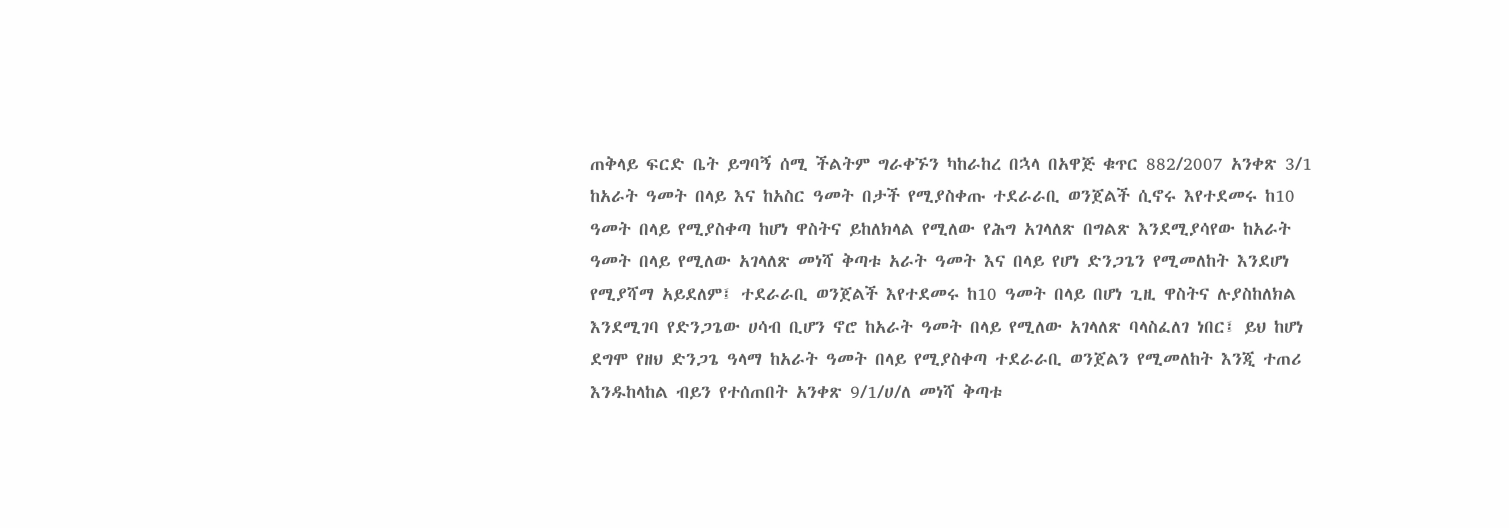ጠቅላይ ፍርድ ቤት ይግባኝ ሰሚ ችልትም ግራቀኙን ካከራከረ በኋላ በአዋጅ ቁጥር 882/2007 አንቀጽ 3/1 ከአራት ዓመት በላይ እና ከአስር ዓመት በታች የሚያስቀጡ ተደራራቢ ወንጀልች ሲኖሩ እየተደመሩ ከ10 ዓመት በላይ የሚያስቀጣ ከሆነ ዋስትና ይከለክላል የሚለው የሕግ አገላለጽ በግልጽ እንደሚያሳየው ከአራት ዓመት በላይ የሚለው አገላለጽ መነሻ ቅጣቱ አራት ዓመት እና በላይ የሆነ ድንጋጌን የሚመለከት እንደሆነ የሚያሻማ አይደለም፤ ተደራራቢ ወንጀልች እየተደመሩ ከ10 ዓመት በላይ በሆነ ጊዚ ዋስትና ሉያስከለክል እንደሚገባ የድንጋጌው ሀሳብ ቢሆን ኖሮ ከአራት ዓመት በላይ የሚለው አገላለጽ ባላስፈለገ ነበር፤ ይህ ከሆነ ደግሞ የዘህ ድንጋጌ ዓላማ ከአራት ዓመት በላይ የሚያስቀጣ ተደራራቢ ወንጀልን የሚመለከት እንጂ ተጠሪ እንዱከላከል ብይን የተሰጠበት አንቀጽ 9/1/ሀ/ለ መነሻ ቅጣቱ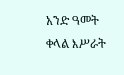አንድ ዓመት ቀላል እሥራት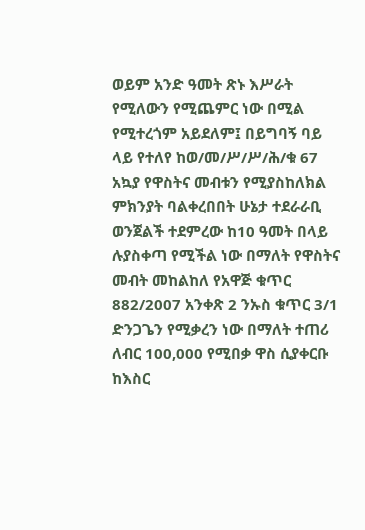ወይም አንድ ዓመት ጽኑ እሥራት የሚለውን የሚጨምር ነው በሚል የሚተረጎም አይደለም፤ በይግባኝ ባይ ላይ የተለየ ከወ/መ/ሥ/ሥ/ሕ/ቁ 67 አኳያ የዋስትና መብቱን የሚያስከለክል ምክንያት ባልቀረበበት ሁኔታ ተደራራቢ ወንጀልች ተደምረው ከ10 ዓመት በላይ ሉያስቀጣ የሚችል ነው በማለት የዋስትና መብት መከልከለ የአዋጅ ቁጥር 882/2007 አንቀጽ 2 ንኡስ ቁጥር 3/1 ድንጋጌን የሚቃረን ነው በማለት ተጠሪ ለብር 100,000 የሚበቃ ዋስ ሲያቀርቡ ከእስር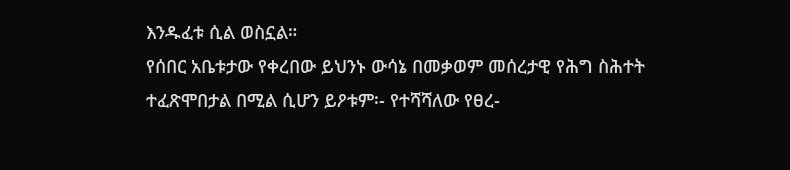እንዱፈቱ ሲል ወስኗል።
የሰበር አቤቱታው የቀረበው ይህንኑ ውሳኔ በመቃወም መሰረታዊ የሕግ ስሕተት ተፈጽሞበታል በሚል ሲሆን ይዖቱም፡- የተሻሻለው የፀረ-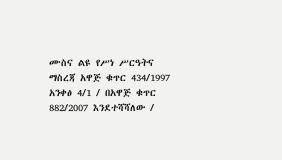ሙስና ልዩ የሥነ ሥርዓትና ማስረጃ አዋጅ ቁጥር 434/1997 አንቀፅ 4/1 / በአዋጅ ቁጥር 882/2007 እንደተሻሻለው /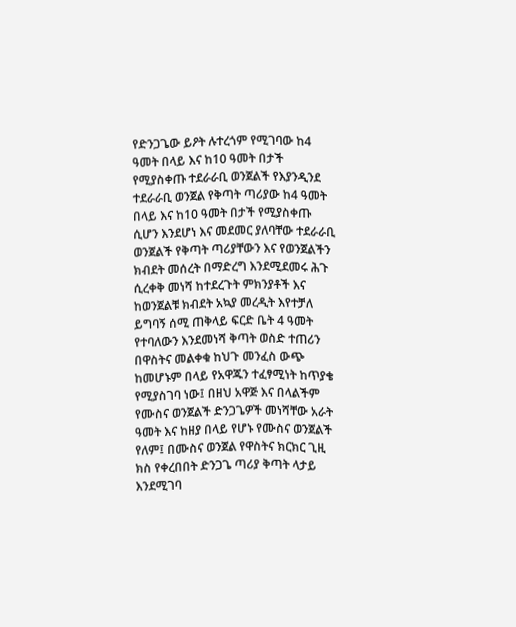የድንጋጌው ይዖት ሉተረጎም የሚገባው ከ4 ዓመት በላይ እና ከ10 ዓመት በታች የሚያስቀጡ ተደራራቢ ወንጀልች የእያንዲንደ ተደራራቢ ወንጀል የቅጣት ጣሪያው ከ4 ዓመት በላይ እና ከ10 ዓመት በታች የሚያስቀጡ ሲሆን እንደሆነ እና መደመር ያለባቸው ተደራራቢ ወንጀልች የቅጣት ጣሪያቸውን እና የወንጀልችን ክብደት መሰረት በማድረግ እንደሚደመሩ ሕጉ ሲረቀቅ መነሻ ከተደረጉት ምክንያቶች እና ከወንጀልቹ ክብደት አኳያ መረዲት እየተቻለ ይግባኝ ሰሚ ጠቅላይ ፍርድ ቤት 4 ዓመት የተባለውን እንደመነሻ ቅጣት ወስድ ተጠሪን በዋስትና መልቀቁ ከህጉ መንፈስ ውጭ ከመሆኑም በላይ የአዋጁን ተፈፃሚነት ከጥያቄ የሚያስገባ ነው፤ በዘህ አዋጅ እና በላልችም የሙስና ወንጀልች ድንጋጌዎች መነሻቸው አራት ዓመት እና ከዘያ በላይ የሆኑ የሙስና ወንጀልች የለም፤ በሙስና ወንጀል የዋስትና ክርክር ጊዚ ክስ የቀረበበት ድንጋጌ ጣሪያ ቅጣት ላታይ እንደሚገባ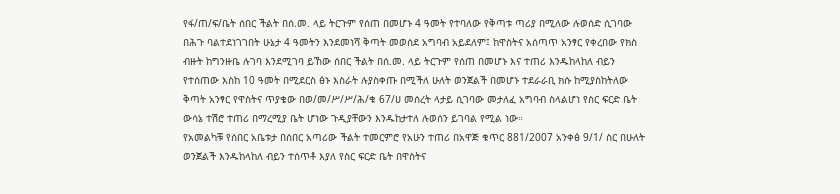የፋ/ጠ/ፍ/ቤት ሰበር ችልት በሰ.መ. ላይ ትርጉም የሰጠ በመሆኑ 4 ዓመት የተባለው የቅጣቱ ጣሪያ በሚለው ሉወሰድ ሲገባው በሕጉ ባልተደነገገበት ሁኔታ 4 ዓመትን እንደመነሻ ቅጣት መወሰደ አግባብ አይደለም፤ ከዋስትና አሰጣጥ አንፃር የቀረበው የክስ ብዙት ከግንዙቤ ሉገባ እንደሚገባ ይኸው ሰበር ችልት በሰ.መ. ላይ ትርጉም የሰጠ በመሆኑ እና ተጠሪ እንዱከላከለ ብይን የተሰጠው እስከ 10 ዓመት በሚደርስ ፅኑ እስራት ሉያስቀጡ በሚችለ ሁለት ወንጀልች በመሆኑ ተደራራቢ ክሱ ከሚያስከትለው ቅጣት አንፃር የዋስትና ጥያቄው በወ/መ/ሥ/ሥ/ሕ/ቁ 67/ሀ መሰረት ላታይ ሲገባው መታለፈ አግባብ ስላልሆነ የስር ፍርድ ቤት ውሳኔ ተሽሮ ተጠሪ በማረሚያ ቤት ሆነው ጉዲያቸውን እንዱከታተለ ሉወሰን ይገባል የሚል ነው።
የአመልካቹ የሰበር አቤቱታ በሰበር አጣሪው ችልት ተመርምሮ የአሁን ተጠሪ በአዋጅ ቁጥር 881/2007 አንቀፅ 9/1/ ስር በሁለት ወንጀልች እንዱከላከለ ብይን ተሰጥቶ እያለ የስር ፍርድ ቤት በዋስትና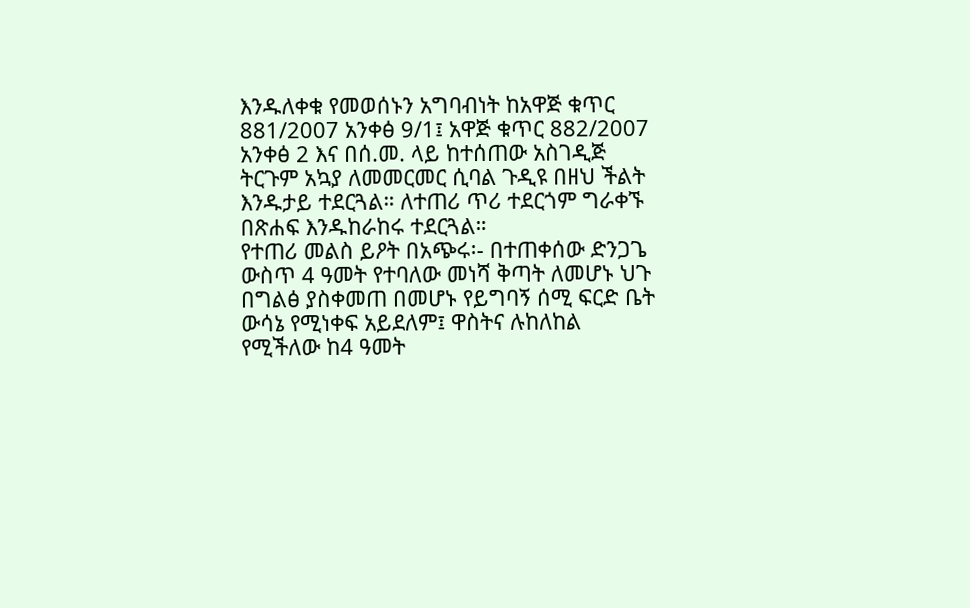እንዱለቀቁ የመወሰኑን አግባብነት ከአዋጅ ቁጥር 881/2007 አንቀፅ 9/1፤ አዋጅ ቁጥር 882/2007 አንቀፅ 2 እና በሰ.መ. ላይ ከተሰጠው አስገዲጅ ትርጉም አኳያ ለመመርመር ሲባል ጉዲዩ በዘህ ችልት እንዱታይ ተደርጓል። ለተጠሪ ጥሪ ተደርጎም ግራቀኙ በጽሐፍ እንዱከራከሩ ተደርጓል።
የተጠሪ መልስ ይዖት በአጭሩ፡- በተጠቀሰው ድንጋጌ ውስጥ 4 ዓመት የተባለው መነሻ ቅጣት ለመሆኑ ህጉ በግልፅ ያስቀመጠ በመሆኑ የይግባኝ ሰሚ ፍርድ ቤት ውሳኔ የሚነቀፍ አይደለም፤ ዋስትና ሉከለከል የሚችለው ከ4 ዓመት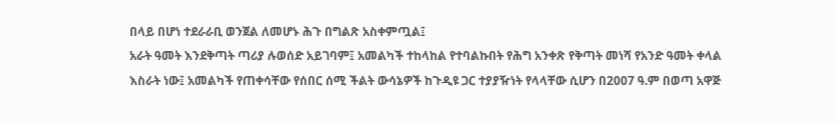በላይ በሆነ ተደራራቢ ወንጀል ለመሆኑ ሕጉ በግልጽ አስቀምጧል፤
አራት ዓመት እንደቅጣት ጣሪያ ሉወሰድ አይገባም፤ አመልካች ተከላከል የተባልኩበት የሕግ አንቀጽ የቅጣት መነሻ የአንድ ዓመት ቀላል እስራት ነው፤ አመልካች የጠቀሳቸው የሰበር ሰሚ ችልት ውሳኔዎች ከጉዲዩ ጋር ተያያዥነት የላላቸው ሲሆን በ2007 ዓ.ም በወጣ አዋጅ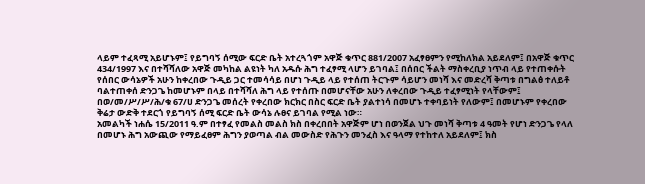ላይም ተፈጻሚ አይሆኑም፤ የይግባኝ ሰሚው ፍርድ ቤት አተረጓጎም አዋጅ ቁጥር 881/2007 አፈፃፀምን የሚከለክል አይደለም፤ በአዋጅ ቁጥር 434/1997 እና በተሻሻለው አዋጅ መካከል ልዩነት ካለ አዱሱ ሕግ ተፈፃሚ ላሆን ይገባል፤ በሰበር ችልት ማስቀረቢያ ነጥብ ላይ የተጠቀሱት የሰበር ውሳኔዎች አሁን ከቀረበው ጉዲይ ጋር ተመሳሳይ በሆነ ጉዲይ ላይ የተሰጠ ትርጉም ሳይሆን መነሻ እና መድረሻ ቅጣቱ በግልፅ ተለይቶ ባልተጠቀሰ ድንጋጌ ከመሆኑም በላይ በተሻሻለ ሕግ ላይ የተሰጡ በመሆናቸው አሁን ለቀረበው ጉዲይ ተፈፃሚነት የላቸውም፤ በወ/መ/ሥ/ሥ/ሕ/ቁ 67/ሀ ድንጋጌ መሰረት የቀረበው ክርክር በስር ፍርድ ቤት ያልተነሳ በመሆኑ ተቀባይነት የለውም፤ በመሆኑም የቀረበው ቅሬታ ውድቅ ተደርጎ የይግባኝ ሰሚ ፍርድ ቤት ውሳኔ ሉፀና ይገባል የሚል ነው።
አመልካች ነሐሴ 15/2011 ዓ.ም በተፃፈ የመልስ መልስ ክስ በቀረበበት አዋጅም ሆነ በወንጀል ህጉ መነሻ ቅጣቱ 4 ዓመት የሆነ ድንጋጌ የላለ በመሆኑ ሕግ አውጪው የማይፈፀም ሕግን ያወጣል ብል መውስድ የሕጉን መንፈስ እና ዓላማ የተከተለ አይደለም፤ ክስ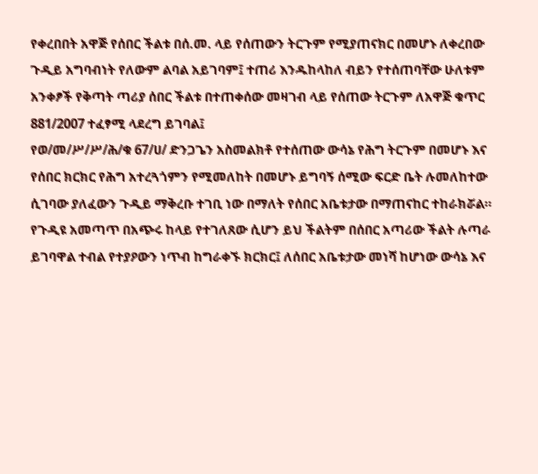የቀረበበት አዋጅ የሰበር ችልቱ በሰ.መ. ላይ የሰጠውን ትርጉም የሚያጠናክር በመሆኑ ለቀረበው ጉዲይ አግባብነት የለውም ልባል አይገባም፤ ተጠሪ እንዱከላከለ ብይን የተሰጠባቸው ሁለቱም አንቀፆች የቅጣት ጣሪያ ሰበር ችልቱ በተጠቀሰው መዛገብ ላይ የሰጠው ትርጉም ለአዋጅ ቁጥር 881/2007 ተፈፃሚ ላደረግ ይገባል፤
የወ/መ/ሥ/ሥ/ሕ/ቁ 67/ሀ/ ድንጋጌን አስመልክቶ የተሰጠው ውሳኔ የሕግ ትርጉም በመሆኑ እና የሰበር ክርክር የሕግ አተረጓጎምን የሚመለከት በመሆኑ ይግባኝ ሰሚው ፍርድ ቤት ሉመለከተው ሲገባው ያለፈውን ጉዲይ ማቅረቡ ተገቢ ነው በማለት የሰበር አቤቱታው በማጠናከር ተከራክሯል።
የጉዲዩ አመጣጥ በአጭሩ ከላይ የተገለጸው ሲሆን ይህ ችልትም በሰበር አጣሪው ችልት ሉጣራ ይገባዋል ተብል የተያዖውን ነጥብ ከግራቀኙ ክርክር፤ ለሰበር አቤቱታው መነሻ ከሆነው ውሳኔ እና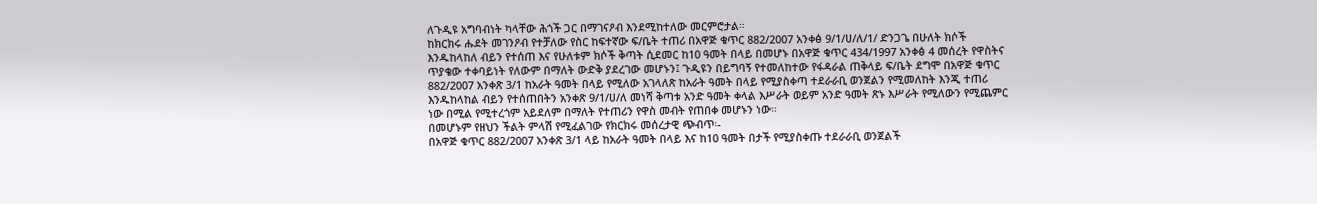ለጉዲዩ አግባብነት ካላቸው ሕጎች ጋር በማገናዖብ እንደሚከተለው መርምሮታል።
ከክርክሩ ሑደት መገንዖብ የተቻለው የስር ከፍተኛው ፍ/ቤት ተጠሪ በአዋጅ ቁጥር 882/2007 አንቀፅ 9/1/ሀ/ለ/1/ ድንጋጌ በሁለት ክሶች እንዱከላከለ ብይን የተሰጠ እና የሁለቱም ክሶች ቅጣት ሲደመር ከ10 ዓመት በላይ በመሆኑ በአዋጅ ቁጥር 434/1997 አንቀፅ 4 መሰረት የዋስትና ጥያቄው ተቀባይነት የለውም በማለት ውድቅ ያደረገው መሆኑን፤ ጉዲዩን በይግባኝ የተመለከተው የፋዳራል ጠቅላይ ፍ/ቤት ደግሞ በአዋጅ ቁጥር 882/2007 አንቀጽ 3/1 ከአራት ዓመት በላይ የሚለው አገላለጽ ከአራት ዓመት በላይ የሚያስቀጣ ተደራራቢ ወንጀልን የሚመለከት እንጂ ተጠሪ እንዱከላከል ብይን የተሰጠበትን አንቀጽ 9/1/ሀ/ለ መነሻ ቅጣቱ አንድ ዓመት ቀላል እሥራት ወይም አንድ ዓመት ጽኑ እሥራት የሚለውን የሚጨምር ነው በሚል የሚተረጎም አይደለም በማለት የተጠሪን የዋስ መብት የጠበቀ መሆኑን ነው።
በመሆኑም የዘህን ችልት ምላሽ የሚፈልገው የክርክሩ መሰረታዊ ጭብጥ፡-
በአዋጅ ቁጥር 882/2007 አንቀጽ 3/1 ላይ ከአራት ዓመት በላይ እና ከ10 ዓመት በታች የሚያስቀጡ ተደራራቢ ወንጀልች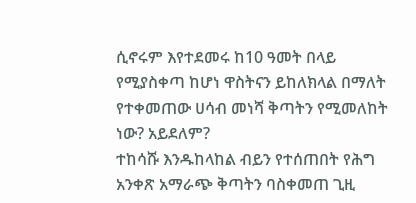ሲኖሩም እየተደመሩ ከ10 ዓመት በላይ የሚያስቀጣ ከሆነ ዋስትናን ይከለክላል በማለት የተቀመጠው ሀሳብ መነሻ ቅጣትን የሚመለከት ነው? አይደለም?
ተከሳሹ እንዱከላከል ብይን የተሰጠበት የሕግ አንቀጽ አማራጭ ቅጣትን ባስቀመጠ ጊዚ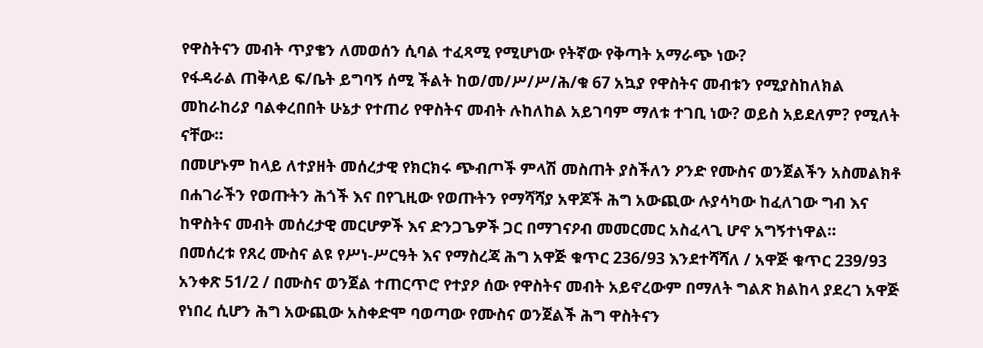የዋስትናን መብት ጥያቄን ለመወሰን ሲባል ተፈጻሚ የሚሆነው የትኛው የቅጣት አማራጭ ነው?
የፋዳራል ጠቅላይ ፍ/ቤት ይግባኝ ሰሚ ችልት ከወ/መ/ሥ/ሥ/ሕ/ቁ 67 አኳያ የዋስትና መብቱን የሚያስከለክል መከራከሪያ ባልቀረበበት ሁኔታ የተጠሪ የዋስትና መብት ሉከለከል አይገባም ማለቱ ተገቢ ነው? ወይስ አይደለም? የሚለት ናቸው።
በመሆኑም ከላይ ለተያዘት መሰረታዊ የክርክሩ ጭብጦች ምላሽ መስጠት ያስችለን ዖንድ የሙስና ወንጀልችን አስመልክቶ በሐገራችን የወጡትን ሕጎች እና በየጊዚው የወጡትን የማሻሻያ አዋጆች ሕግ አውጪው ሉያሳካው ከፈለገው ግብ እና ከዋስትና መብት መሰረታዊ መርሆዎች እና ድንጋጌዎች ጋር በማገናዖብ መመርመር አስፈላጊ ሆኖ አግኝተነዋል።
በመሰረቱ የጸረ ሙስና ልዩ የሥነ-ሥርዓት እና የማስረጃ ሕግ አዋጅ ቁጥር 236/93 እንደተሻሻለ / አዋጅ ቁጥር 239/93 አንቀጽ 51/2 / በሙስና ወንጀል ተጠርጥሮ የተያዖ ሰው የዋስትና መብት አይኖረውም በማለት ግልጽ ክልከላ ያደረገ አዋጅ የነበረ ሲሆን ሕግ አውጪው አስቀድሞ ባወጣው የሙስና ወንጀልች ሕግ ዋስትናን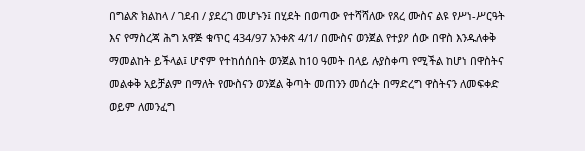በግልጽ ክልከላ / ገደብ / ያደረገ መሆኑን፤ በሂደት በወጣው የተሻሻለው የጸረ ሙስና ልዩ የሥነ-ሥርዓት እና የማስረጃ ሕግ አዋጅ ቁጥር 434/97 አንቀጽ 4/1/ በሙስና ወንጀል የተያዖ ሰው በዋስ እንዱለቀቅ ማመልከት ይችላል፤ ሆኖም የተከሰሰበት ወንጀል ከ10 ዓመት በላይ ሉያስቀጣ የሚችል ከሆነ በዋስትና መልቀቅ አይቻልም በማለት የሙስናን ወንጀል ቅጣት መጠንን መሰረት በማድረግ ዋስትናን ለመፍቀድ ወይም ለመንፈግ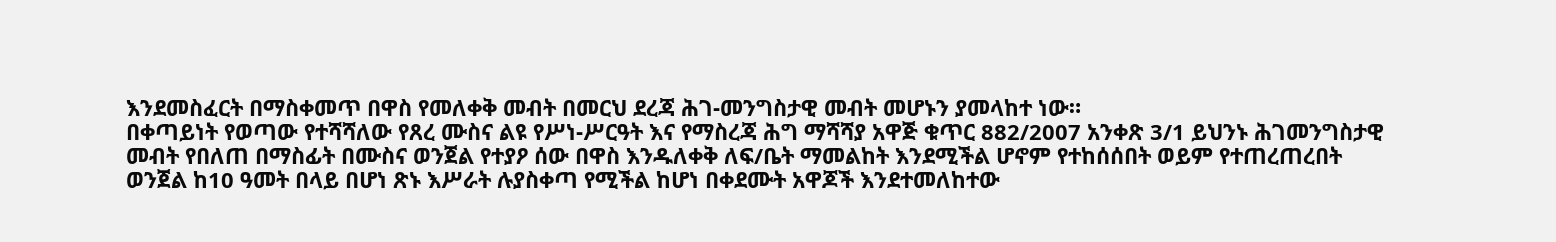እንደመስፈርት በማስቀመጥ በዋስ የመለቀቅ መብት በመርህ ደረጃ ሕገ-መንግስታዊ መብት መሆኑን ያመላከተ ነው።
በቀጣይነት የወጣው የተሻሻለው የጸረ ሙስና ልዩ የሥነ-ሥርዓት እና የማስረጃ ሕግ ማሻሻያ አዋጅ ቁጥር 882/2007 አንቀጽ 3/1 ይህንኑ ሕገመንግስታዊ መብት የበለጠ በማስፊት በሙስና ወንጀል የተያዖ ሰው በዋስ እንዱለቀቅ ለፍ/ቤት ማመልከት እንደሚችል ሆኖም የተከሰሰበት ወይም የተጠረጠረበት ወንጀል ከ10 ዓመት በላይ በሆነ ጽኑ እሥራት ሉያስቀጣ የሚችል ከሆነ በቀደሙት አዋጆች እንደተመለከተው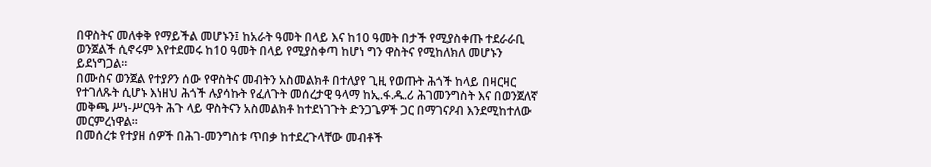በዋስትና መለቀቅ የማይችል መሆኑን፤ ከአራት ዓመት በላይ እና ከ10 ዓመት በታች የሚያስቀጡ ተደራራቢ ወንጀልች ሲኖሩም እየተደመሩ ከ10 ዓመት በላይ የሚያስቀጣ ከሆነ ግን ዋስትና የሚከለክለ መሆኑን ይደነግጋል።
በሙስና ወንጀል የተያዖን ሰው የዋስትና መብትን አስመልክቶ በተለያየ ጊዚ የወጡት ሕጎች ከላይ በዛርዛር የተገለጹት ሲሆኑ እነዘህ ሕጎች ሉያሳኩት የፈለጉት መሰረታዊ ዓላማ ከኢ.ፋ.ዱ.ሪ ሕገመንግስት እና በወንጀለኛ መቅጫ ሥነ-ሥርዓት ሕጉ ላይ ዋስትናን አስመልክቶ ከተደነገጉት ድንጋጌዎች ጋር በማገናዖብ እንደሚከተለው መርምረነዋል።
በመሰረቱ የተያዘ ሰዎች በሕገ-መንግስቱ ጥበቃ ከተደረጉላቸው መብቶች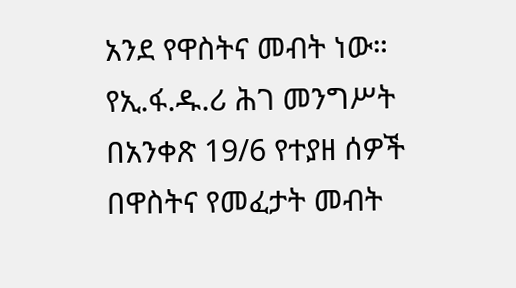አንደ የዋስትና መብት ነው።
የኢ.ፋ.ዱ.ሪ ሕገ መንግሥት በአንቀጽ 19/6 የተያዘ ሰዎች በዋስትና የመፈታት መብት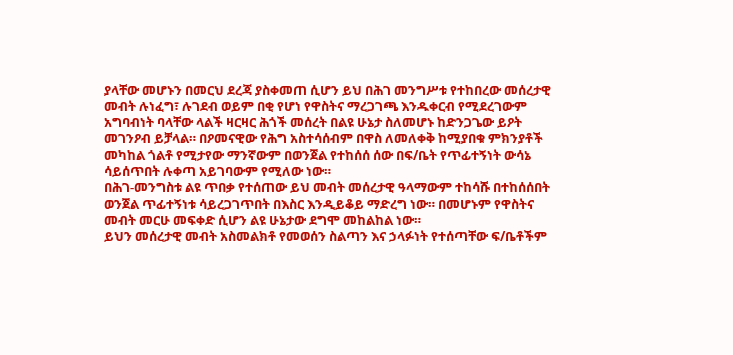ያላቸው መሆኑን በመርህ ደረጃ ያስቀመጠ ሲሆን ይህ በሕገ መንግሥቱ የተከበረው መሰረታዊ መብት ሉነፈግ፣ ሉገደብ ወይም በቂ የሆነ የዋስትና ማረጋገጫ እንዱቀርብ የሚደረገውም አግባብነት ባላቸው ላልች ዛርዛር ሕጎች መሰረት በልዩ ሁኔታ ስለመሆኑ ከድንጋጌው ይዖት መገንዖብ ይቻላል። በዖመናዊው የሕግ አስተሳሰብም በዋስ ለመለቀቅ ከሚያበቁ ምክንያቶች መካከል ጎልቶ የሚታየው ማንኛውም በወንጀል የተከሰሰ ሰው በፍ/ቤት የጥፊተኝነት ውሳኔ ሳይሰጥበት ሉቀጣ አይገባውም የሚለው ነው።
በሕገ-መንግስቱ ልዩ ጥበቃ የተሰጠው ይህ መብት መሰረታዊ ዓላማውም ተከሳሹ በተከሰሰበት ወንጀል ጥፊተኝነቱ ሳይረጋገጥበት በእስር እንዲይቆይ ማድረግ ነው። በመሆኑም የዋስትና መብት መርሁ መፍቀድ ሲሆን ልዩ ሁኔታው ደግሞ መከልከል ነው።
ይህን መሰረታዊ መብት አስመልክቶ የመወሰን ስልጣን እና ኃላፉነት የተሰጣቸው ፍ/ቤቶችም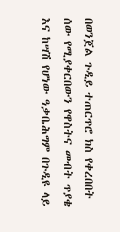በወንጀል ጉዲይ ተጠርጥሮ ክስ የቀረበበት ሰው የሚያቀርበውን የዋስትና መብት ጥያቄ እና ከሣሽ የሆነው ዓቃቤሕግም በጉዲዩ ላይ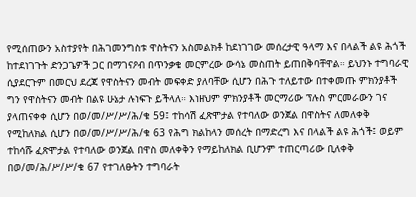የሚሰጠውን አስተያየት በሕገመንግስቱ ዋስትናን አስመልክቶ ከደነገገው መሰረታዊ ዓላማ እና በላልች ልዩ ሕጎች ከተደነገጉት ድንጋጌዎች ጋር በማገናዖብ በጥንቃቄ መርምረው ውሳኔ መስጠት ይጠበቅባቸዋል። ይህንኑ ተግባራዊ ሲያደርጉም በመርህ ደረጃ የዋስትናን መብት መፍቀድ ያለባቸው ሲሆን በሕጉ ተለይተው በተቀመጡ ምክንያቶች ግን የዋስትናን መብት በልዩ ሁኔታ ሉነፍጉ ይችላለ። እነዘህም ምክንያቶች መርማሪው ፕሉስ ምርመራውን ገና ያላጠናቀቀ ሲሆን በወ/መ/ሥ/ሥ/ሕ/ቁ 59፤ ተከሳሽ ፈጽሞታል የተባለው ወንጀል በዋስትና ለመለቀቅ የሚከለክል ሲሆን በወ/መ/ሥ/ሥ/ሕ/ቁ 63 የሕግ ክልከላን መሰረት በማድረግ እና በላልች ልዩ ሕጎች፤ ወይም ተከሳሹ ፈጽሞታል የተባለው ወንጀል በዋስ መለቀቅን የማይከለክል ቢሆንም ተጠርጣሪው ቢለቀቅ በወ/መ/ሕ/ሥ/ሥ/ቁ 67 የተገለፁትን ተግባራት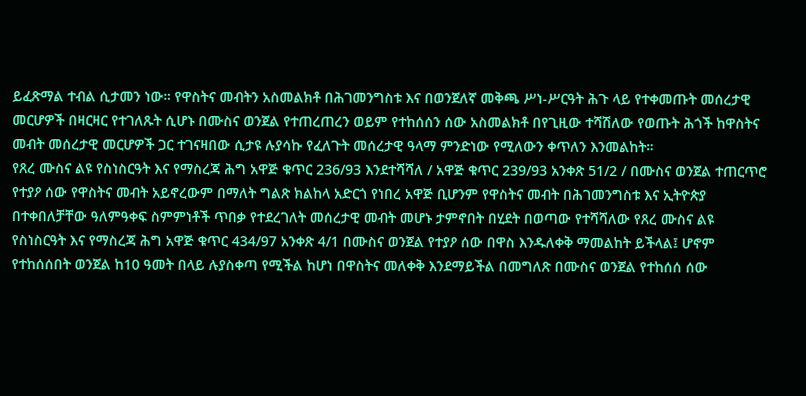ይፈጽማል ተብል ሲታመን ነው። የዋስትና መብትን አስመልክቶ በሕገመንግስቱ እና በወንጀለኛ መቅጫ ሥነ-ሥርዓት ሕጉ ላይ የተቀመጡት መሰረታዊ መርሆዎች በዛርዛር የተገለጹት ሲሆኑ በሙስና ወንጀል የተጠረጠረን ወይም የተከሰሰን ሰው አስመልክቶ በየጊዚው ተሻሽለው የወጡት ሕጎች ከዋስትና መብት መሰረታዊ መርሆዎች ጋር ተገናዛበው ሲታዩ ሉያሳኩ የፈለጉት መሰረታዊ ዓላማ ምንድነው የሚለውን ቀጥለን እንመልከት።
የጸረ ሙስና ልዩ የስነስርዓት እና የማስረጃ ሕግ አዋጅ ቁጥር 236/93 እንደተሻሻለ / አዋጅ ቁጥር 239/93 አንቀጽ 51/2 / በሙስና ወንጀል ተጠርጥሮ የተያዖ ሰው የዋስትና መብት አይኖረውም በማለት ግልጽ ክልከላ አድርጎ የነበረ አዋጅ ቢሆንም የዋስትና መብት በሕገመንግስቱ እና ኢትዮጵያ በተቀበለቻቸው ዓለምዓቀፍ ስምምነቶች ጥበቃ የተደረገለት መሰረታዊ መብት መሆኑ ታምኖበት በሂደት በወጣው የተሻሻለው የጸረ ሙስና ልዩ የስነስርዓት እና የማስረጃ ሕግ አዋጅ ቁጥር 434/97 አንቀጽ 4/1 በሙስና ወንጀል የተያዖ ሰው በዋስ እንዱለቀቅ ማመልከት ይችላል፤ ሆኖም የተከሰሰበት ወንጀል ከ10 ዓመት በላይ ሉያስቀጣ የሚችል ከሆነ በዋስትና መለቀቅ እንደማይችል በመግለጽ በሙስና ወንጀል የተከሰሰ ሰው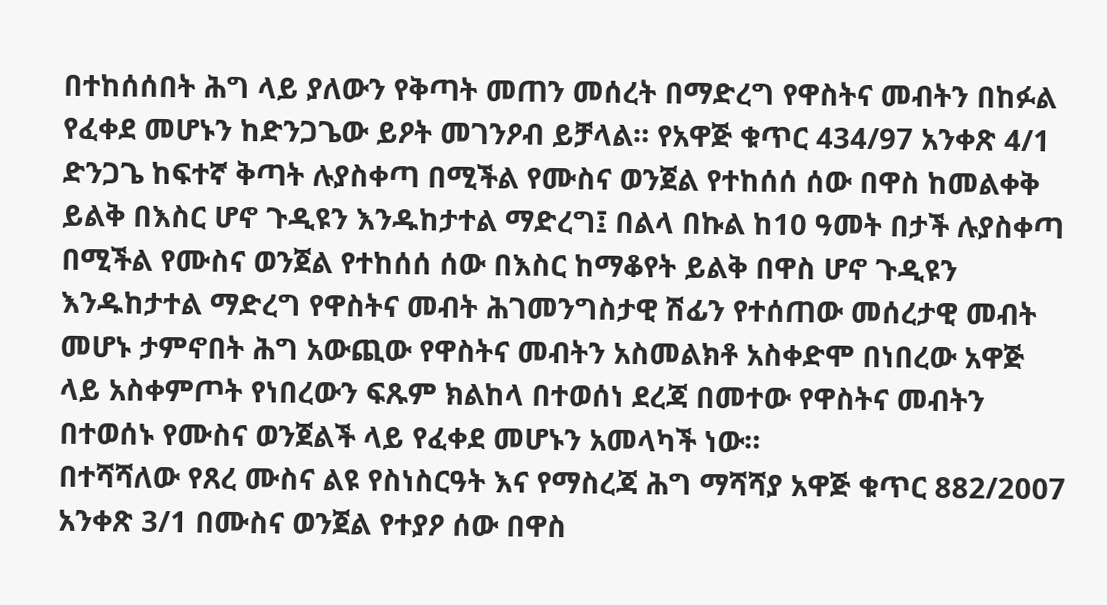በተከሰሰበት ሕግ ላይ ያለውን የቅጣት መጠን መሰረት በማድረግ የዋስትና መብትን በከፉል የፈቀደ መሆኑን ከድንጋጌው ይዖት መገንዖብ ይቻላል። የአዋጅ ቁጥር 434/97 አንቀጽ 4/1 ድንጋጌ ከፍተኛ ቅጣት ሉያስቀጣ በሚችል የሙስና ወንጀል የተከሰሰ ሰው በዋስ ከመልቀቅ ይልቅ በእስር ሆኖ ጉዲዩን እንዱከታተል ማድረግ፤ በልላ በኩል ከ10 ዓመት በታች ሉያስቀጣ በሚችል የሙስና ወንጀል የተከሰሰ ሰው በእስር ከማቆየት ይልቅ በዋስ ሆኖ ጉዲዩን እንዱከታተል ማድረግ የዋስትና መብት ሕገመንግስታዊ ሽፊን የተሰጠው መሰረታዊ መብት መሆኑ ታምኖበት ሕግ አውጪው የዋስትና መብትን አስመልክቶ አስቀድሞ በነበረው አዋጅ ላይ አስቀምጦት የነበረውን ፍጹም ክልከላ በተወሰነ ደረጃ በመተው የዋስትና መብትን በተወሰኑ የሙስና ወንጀልች ላይ የፈቀደ መሆኑን አመላካች ነው።
በተሻሻለው የጸረ ሙስና ልዩ የስነስርዓት እና የማስረጃ ሕግ ማሻሻያ አዋጅ ቁጥር 882/2007 አንቀጽ 3/1 በሙስና ወንጀል የተያዖ ሰው በዋስ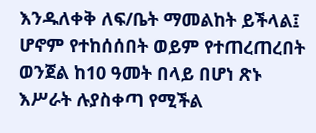እንዱለቀቅ ለፍ/ቤት ማመልከት ይችላል፤ ሆኖም የተከሰሰበት ወይም የተጠረጠረበት ወንጀል ከ10 ዓመት በላይ በሆነ ጽኑ እሥራት ሉያስቀጣ የሚችል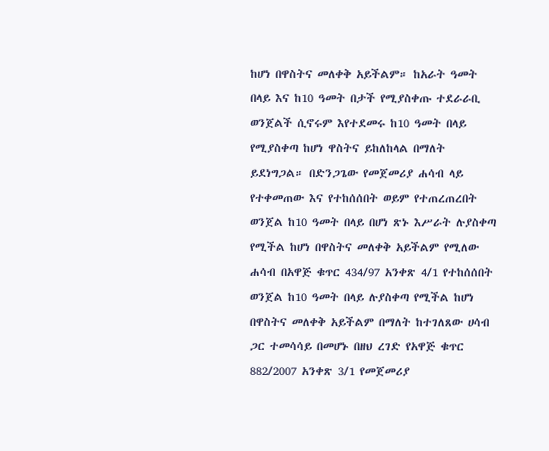ከሆነ በዋስትና መለቀቅ አይችልም። ከአራት ዓመት በላይ እና ከ10 ዓመት በታች የሚያስቀጡ ተደራራቢ ወንጀልች ሲኖሩም እየተደመሩ ከ10 ዓመት በላይ የሚያስቀጣ ከሆነ ዋስትና ይከለከላል በማለት ይደነግጋል። በድንጋጌው የመጀመሪያ ሐሳብ ላይ የተቀመጠው እና የተከሰሰበት ወይም የተጠረጠረበት ወንጀል ከ10 ዓመት በላይ በሆነ ጽኑ እሥራት ሉያስቀጣ የሚችል ከሆነ በዋስትና መለቀቅ አይችልም የሚለው ሐሳብ በአዋጅ ቁጥር 434/97 አንቀጽ 4/1 የተከሰሰበት ወንጀል ከ10 ዓመት በላይ ሉያስቀጣ የሚችል ከሆነ በዋስትና መለቀቅ አይችልም በማለት ከተገለጸው ሀሳብ ጋር ተመሳሳይ በመሆኑ በዘህ ረገድ የአዋጅ ቁጥር 882/2007 አንቀጽ 3/1 የመጀመሪያ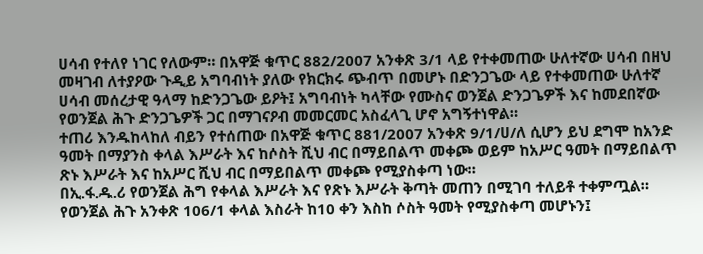ሀሳብ የተለየ ነገር የለውም። በአዋጅ ቁጥር 882/2007 አንቀጽ 3/1 ላይ የተቀመጠው ሁለተኛው ሀሳብ በዘህ መዛገብ ለተያዖው ጉዲይ አግባብነት ያለው የክርክሩ ጭብጥ በመሆኑ በድንጋጌው ላይ የተቀመጠው ሁለተኛ ሀሳብ መሰረታዊ ዓላማ ከድንጋጌው ይዖት፤ አግባብነት ካላቸው የሙስና ወንጀል ድንጋጌዎች እና ከመደበኛው የወንጀል ሕጉ ድንጋጌዎች ጋር በማገናዖብ መመርመር አስፈላጊ ሆኖ አግኝተነዋል።
ተጠሪ እንዱከላከለ ብይን የተሰጠው በአዋጅ ቁጥር 881/2007 አንቀጽ 9/1/ሀ/ለ ሲሆን ይህ ደግሞ ከአንድ ዓመት በማያንስ ቀላል እሥራት እና ከሶስት ሺህ ብር በማይበልጥ መቀጮ ወይም ከአሥር ዓመት በማይበልጥ ጽኑ እሥራት እና ከአሥር ሺህ ብር በማይበልጥ መቀጮ የሚያስቀጣ ነው።
በኢ.ፋ.ዱ.ሪ የወንጀል ሕግ የቀላል እሥራት እና የጽኑ እሥራት ቅጣት መጠን በሚገባ ተለይቶ ተቀምጧል። የወንጀል ሕጉ አንቀጽ 106/1 ቀላል እስራት ከ10 ቀን እስከ ሶስት ዓመት የሚያስቀጣ መሆኑን፤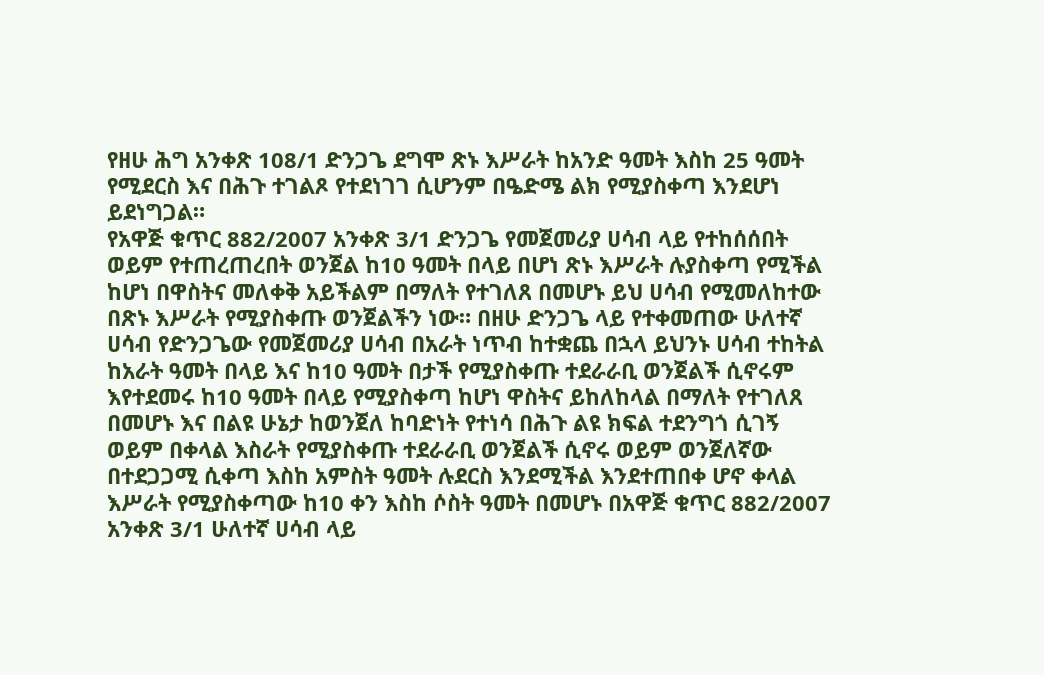የዘሁ ሕግ አንቀጽ 108/1 ድንጋጌ ደግሞ ጽኑ እሥራት ከአንድ ዓመት እስከ 25 ዓመት የሚደርስ እና በሕጉ ተገልጾ የተደነገገ ሲሆንም በዔድሜ ልክ የሚያስቀጣ እንደሆነ ይደነግጋል።
የአዋጅ ቁጥር 882/2007 አንቀጽ 3/1 ድንጋጌ የመጀመሪያ ሀሳብ ላይ የተከሰሰበት ወይም የተጠረጠረበት ወንጀል ከ10 ዓመት በላይ በሆነ ጽኑ እሥራት ሉያስቀጣ የሚችል ከሆነ በዋስትና መለቀቅ አይችልም በማለት የተገለጸ በመሆኑ ይህ ሀሳብ የሚመለከተው በጽኑ እሥራት የሚያስቀጡ ወንጀልችን ነው። በዘሁ ድንጋጌ ላይ የተቀመጠው ሁለተኛ ሀሳብ የድንጋጌው የመጀመሪያ ሀሳብ በአራት ነጥብ ከተቋጨ በኋላ ይህንኑ ሀሳብ ተከትል ከአራት ዓመት በላይ እና ከ10 ዓመት በታች የሚያስቀጡ ተደራራቢ ወንጀልች ሲኖሩም እየተደመሩ ከ10 ዓመት በላይ የሚያስቀጣ ከሆነ ዋስትና ይከለከላል በማለት የተገለጸ በመሆኑ እና በልዩ ሁኔታ ከወንጀለ ከባድነት የተነሳ በሕጉ ልዩ ክፍል ተደንግጎ ሲገኝ ወይም በቀላል እስራት የሚያስቀጡ ተደራራቢ ወንጀልች ሲኖሩ ወይም ወንጀለኛው በተደጋጋሚ ሲቀጣ እስከ አምስት ዓመት ሉደርስ እንደሚችል እንደተጠበቀ ሆኖ ቀላል እሥራት የሚያስቀጣው ከ10 ቀን እስከ ሶስት ዓመት በመሆኑ በአዋጅ ቁጥር 882/2007 አንቀጽ 3/1 ሁለተኛ ሀሳብ ላይ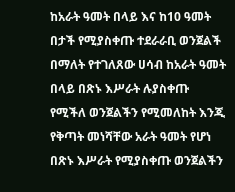ከአራት ዓመት በላይ እና ከ10 ዓመት በታች የሚያስቀጡ ተደራራቢ ወንጀልች በማለት የተገለጸው ሀሳብ ከአራት ዓመት በላይ በጽኑ እሥራት ሉያስቀጡ የሚችለ ወንጀልችን የሚመለከት እንጂ የቅጣት መነሻቸው አራት ዓመት የሆነ በጽኑ እሥራት የሚያስቀጡ ወንጀልችን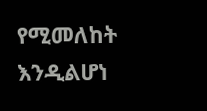የሚመለከት እንዲልሆነ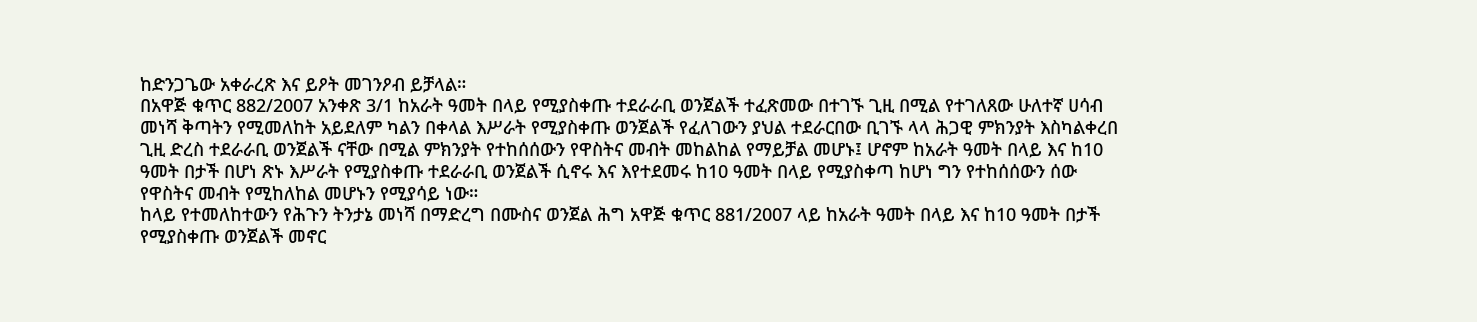ከድንጋጌው አቀራረጽ እና ይዖት መገንዖብ ይቻላል።
በአዋጅ ቁጥር 882/2007 አንቀጽ 3/1 ከአራት ዓመት በላይ የሚያስቀጡ ተደራራቢ ወንጀልች ተፈጽመው በተገኙ ጊዚ በሚል የተገለጸው ሁለተኛ ሀሳብ መነሻ ቅጣትን የሚመለከት አይደለም ካልን በቀላል እሥራት የሚያስቀጡ ወንጀልች የፈለገውን ያህል ተደራርበው ቢገኙ ላላ ሕጋዊ ምክንያት እስካልቀረበ ጊዚ ድረስ ተደራራቢ ወንጀልች ናቸው በሚል ምክንያት የተከሰሰውን የዋስትና መብት መከልከል የማይቻል መሆኑ፤ ሆኖም ከአራት ዓመት በላይ እና ከ10 ዓመት በታች በሆነ ጽኑ እሥራት የሚያስቀጡ ተደራራቢ ወንጀልች ሲኖሩ እና እየተደመሩ ከ10 ዓመት በላይ የሚያስቀጣ ከሆነ ግን የተከሰሰውን ሰው የዋስትና መብት የሚከለከል መሆኑን የሚያሳይ ነው።
ከላይ የተመለከተውን የሕጉን ትንታኔ መነሻ በማድረግ በሙስና ወንጀል ሕግ አዋጅ ቁጥር 881/2007 ላይ ከአራት ዓመት በላይ እና ከ10 ዓመት በታች የሚያስቀጡ ወንጀልች መኖር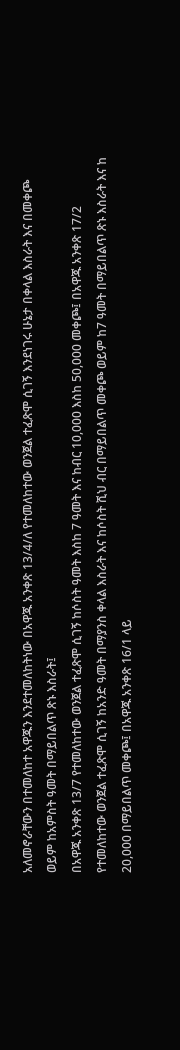አለመኖራቸውን በተመለከተ አዋጁን እንደተመለከትነው በአዋጁ አንቀጽ 13/4/ለ የተመለከተው ወንጀል ተፈጽሞ ሲገኝ እንደነገሩ ሁኔታ በቀላል እስራት እና በመቀጮ ወይም ከአምስት ዓመት በማይበልጥ ጽኑ እስራት፤
በአዋጁ አንቀጽ 13/7 የተመለከተው ወንጀል ተፈጽሞ ሲገኝ ከሶስት ዓመት እስከ 7 ዓመት እና ከብር 10,000 እስከ 50,000 መቀጮ፤ በአዋጁ አንቀጽ 17/2 የተመለከተው ወንጀል ተፈጽሞ ሲገኝ ከአንድ ዓመት በማያንስ ቀላል እስራት እና ከሶስት ሺህ ብር በማይበልጥ መቀጮ ወይም ከ7 ዓመት በማይበልጥ ጽኑ እስራት እና ከ 20,000 በማይበልጥ መቀጮ፤ በአዋጁ አንቀጽ 16/1 ላይ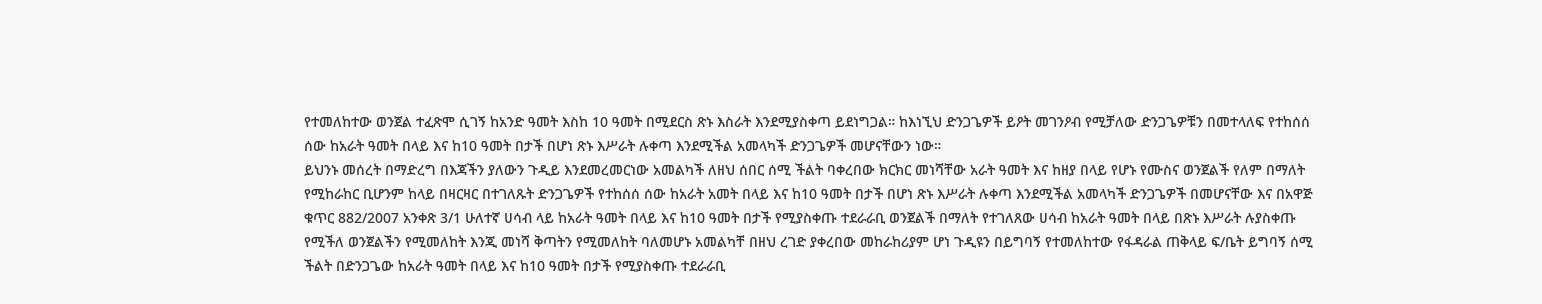የተመለከተው ወንጀል ተፈጽሞ ሲገኝ ከአንድ ዓመት እስከ 10 ዓመት በሚደርስ ጽኑ እስራት እንደሚያስቀጣ ይደነግጋል። ከእነኚህ ድንጋጌዎች ይዖት መገንዖብ የሚቻለው ድንጋጌዎቹን በመተላለፍ የተከሰሰ ሰው ከአራት ዓመት በላይ እና ከ10 ዓመት በታች በሆነ ጽኑ እሥራት ሉቀጣ እንደሚችል አመላካች ድንጋጌዎች መሆናቸውን ነው።
ይህንኑ መሰረት በማድረግ በእጃችን ያለውን ጉዲይ እንደመረመርነው አመልካች ለዘህ ሰበር ሰሚ ችልት ባቀረበው ክርክር መነሻቸው አራት ዓመት እና ከዘያ በላይ የሆኑ የሙስና ወንጀልች የለም በማለት የሚከራከር ቢሆንም ከላይ በዛርዛር በተገለጹት ድንጋጌዎች የተከሰሰ ሰው ከአራት አመት በላይ እና ከ10 ዓመት በታች በሆነ ጽኑ እሥራት ሉቀጣ እንደሚችል አመላካች ድንጋጌዎች በመሆናቸው እና በአዋጅ ቁጥር 882/2007 አንቀጽ 3/1 ሁለተኛ ሀሳብ ላይ ከአራት ዓመት በላይ እና ከ10 ዓመት በታች የሚያስቀጡ ተደራራቢ ወንጀልች በማለት የተገለጸው ሀሳብ ከአራት ዓመት በላይ በጽኑ እሥራት ሉያስቀጡ የሚችለ ወንጀልችን የሚመለከት እንጂ መነሻ ቅጣትን የሚመለከት ባለመሆኑ አመልካቸ በዘህ ረገድ ያቀረበው መከራከሪያም ሆነ ጉዲዩን በይግባኝ የተመለከተው የፋዳራል ጠቅላይ ፍ/ቤት ይግባኝ ሰሚ ችልት በድንጋጌው ከአራት ዓመት በላይ እና ከ10 ዓመት በታች የሚያስቀጡ ተደራራቢ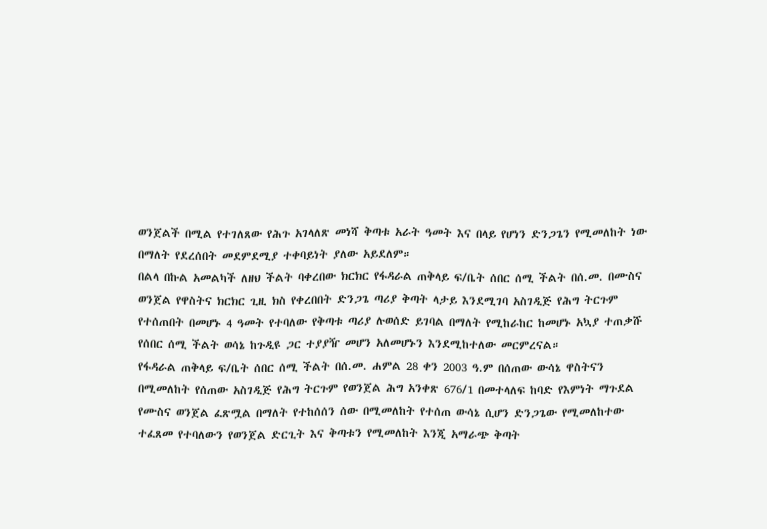ወንጀልች በሚል የተገለጸው የሕጉ አገላለጽ መነሻ ቅጣቱ አራት ዓመት እና በላይ የሆነን ድንጋጌን የሚመለከት ነው በማለት የደረሰበት መደምደሚያ ተቀባይነት ያለው አይደለም።
በልላ በኩል አመልካች ለዘህ ችልት ባቀረበው ክርክር የፋዳራል ጠቅላይ ፍ/ቤት ሰበር ሰሚ ችልት በሰ.መ. በሙስና ወንጀል የዋስትና ክርክር ጊዚ ክስ የቀረበበት ድንጋጌ ጣሪያ ቅጣት ላታይ እንደሚገባ አስገዲጅ የሕግ ትርጉም የተሰጠበት በመሆኑ 4 ዓመት የተባለው የቅጣቱ ጣሪያ ሉወሰድ ይገባል በማለት የሚከራከር ከመሆኑ አኳያ ተጠቃሹ የሰበር ሰሚ ችልት ወሳኔ ከጉዲዩ ጋር ተያያዥ መሆን አለመሆኑን እንደሚከተለው መርምረናል።
የፋዳራል ጠቅላይ ፍ/ቤት ሰበር ሰሚ ችልት በሰ.መ. ሐምል 28 ቀን 2003 ዓ.ም በሰጠው ውሳኔ ዋስትናን በሚመለከት የሰጠው አስገዲጅ የሕግ ትርጉም የወንጀል ሕግ አንቀጽ 676/1 በመተላለፍ ከባድ የእምነት ማጉደል የሙስና ወንጀል ፈጽሟል በማለት የተከሰሰን ሰው በሚመለከት የተሰጠ ውሳኔ ሲሆን ድንጋጌው የሚመለከተው ተፈጸመ የተባለውን የወንጀል ድርጊት እና ቅጣቱን የሚመለከት እንጂ አማራጭ ቅጣት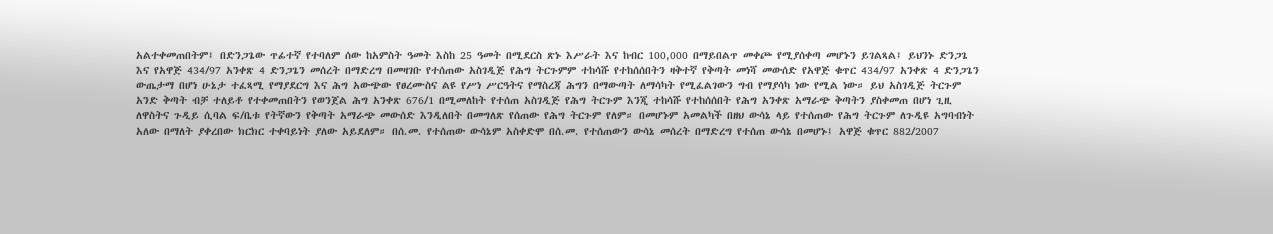አልተቀመጠበትም፤ በድንጋጌው ጥፊተኛ የተባለም ሰው ከአምስት ዓመት እስከ 25 ዓመት በሚደርስ ጽኑ እሥራት እና ከብር 100,000 በማይበልጥ መቀጮ የሚያሰቀጣ መሆኑን ይገልጻል፤ ይህንኑ ድንጋጌ እና የአዋጅ 434/97 አንቀጽ 4 ድንጋጌን መሰረት በማድረግ በመዛገቡ የተሰጠው አስገዲጅ የሕግ ትርጉምም ተከሳሹ የተከሰሰበትን ዛቅተኛ የቅጣት መነሻ መውሰድ የአዋጅ ቁጥር 434/97 አንቀጽ 4 ድንጋጌን ውጤታማ በሆነ ሁኔታ ተፈጻሚ የማያደርግ እና ሕግ አውጭው የፀረሙስና ልዩ የሥነ ሥርዓትና የማስረጃ ሕግን በማውጣት ለማሳካት የሚፈልገውን ግብ የማያሳካ ነው የሚል ነው። ይህ አስገዲጅ ትርጉም አንድ ቅጣት ብቻ ተለይቶ የተቀመጠበትን የወንጀል ሕግ አንቀጽ 676/1 በሚመለከት የተሰጠ አስገዲጅ የሕግ ትርጉም እንጂ ተከሳሹ የተከሰሰበት የሕግ አንቀጽ አማራጭ ቅጣትን ያስቀመጠ በሆነ ጊዚ ለዋስትና ጉዲይ ሲባል ፍ/ቤቱ የትኛውን የቅጣት አማራጭ መውሰድ እንዲለበት በመግለጽ የሰጠው የሕግ ትርጉም የለም። በመሆኑም አመልካች በዘህ ውሳኔ ላይ የተሰጠው የሕግ ትርጉም ለጉዲዩ አግባብነት አለው በማለት ያቀረበው ክርክር ተቀባይነት ያለው አይደለም። በሰ.መ. የተሰጠው ውሳኔም አስቀድሞ በሰ.መ. የተሰጠውን ውሳኔ መሰረት በማድረግ የተሰጠ ውሳኔ በመሆኑ፤ አዋጅ ቁጥር 882/2007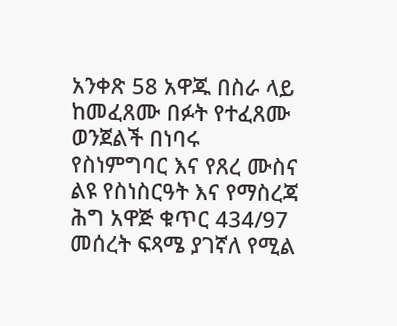አንቀጽ 58 አዋጁ በስራ ላይ ከመፈጸሙ በፉት የተፈጸሙ ወንጀልች በነባሩ የስነምግባር እና የጸረ ሙስና ልዩ የስነስርዓት እና የማስረጃ ሕግ አዋጅ ቁጥር 434/97 መሰረት ፍጻሜ ያገኛለ የሚል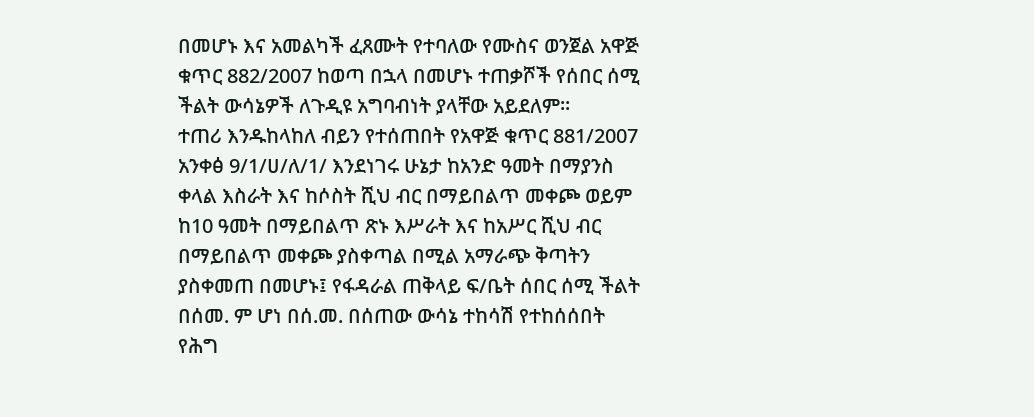በመሆኑ እና አመልካች ፈጸሙት የተባለው የሙስና ወንጀል አዋጅ ቁጥር 882/2007 ከወጣ በኋላ በመሆኑ ተጠቃሾች የሰበር ሰሚ ችልት ውሳኔዎች ለጉዲዩ አግባብነት ያላቸው አይደለም።
ተጠሪ እንዱከላከለ ብይን የተሰጠበት የአዋጅ ቁጥር 881/2007 አንቀፅ 9/1/ሀ/ለ/1/ እንደነገሩ ሁኔታ ከአንድ ዓመት በማያንስ ቀላል እስራት እና ከሶስት ሺህ ብር በማይበልጥ መቀጮ ወይም ከ10 ዓመት በማይበልጥ ጽኑ እሥራት እና ከአሥር ሺህ ብር በማይበልጥ መቀጮ ያስቀጣል በሚል አማራጭ ቅጣትን ያስቀመጠ በመሆኑ፤ የፋዳራል ጠቅላይ ፍ/ቤት ሰበር ሰሚ ችልት በሰመ. ም ሆነ በሰ.መ. በሰጠው ውሳኔ ተከሳሽ የተከሰሰበት የሕግ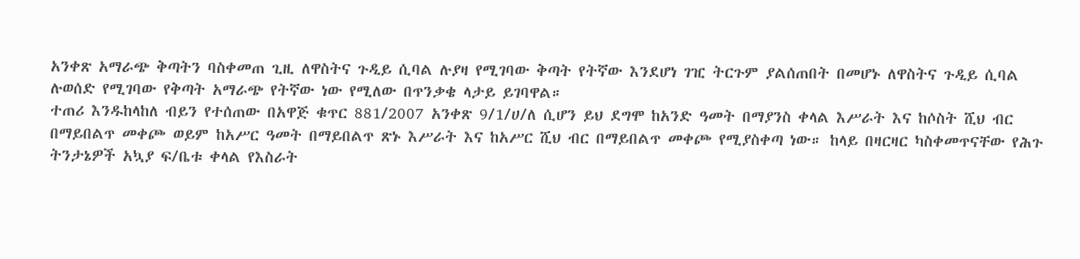አንቀጽ አማራጭ ቅጣትን ባስቀመጠ ጊዚ ለዋስትና ጉዲይ ሲባል ሉያዛ የሚገባው ቅጣት የትኛው እንደሆነ ገዢ ትርጉም ያልሰጠበት በመሆኑ ለዋስትና ጉዲይ ሲባል ሉወሰድ የሚገባው የቅጣት አማራጭ የትኛው ነው የሚለው በጥንቃቄ ላታይ ይገባዋል።
ተጠሪ እንዱከላከለ ብይን የተሰጠው በአዋጅ ቁጥር 881/2007 አንቀጽ 9/1/ሀ/ለ ሲሆን ይህ ደግሞ ከአንድ ዓመት በማያንስ ቀላል እሥራት እና ከሶስት ሺህ ብር በማይበልጥ መቀጮ ወይም ከአሥር ዓመት በማይበልጥ ጽኑ እሥራት እና ከአሥር ሺህ ብር በማይበልጥ መቀጮ የሚያስቀጣ ነው። ከላይ በዛርዛር ካስቀመጥናቸው የሕጉ ትንታኔዎች አኳያ ፍ/ቤቱ ቀላል የእስራት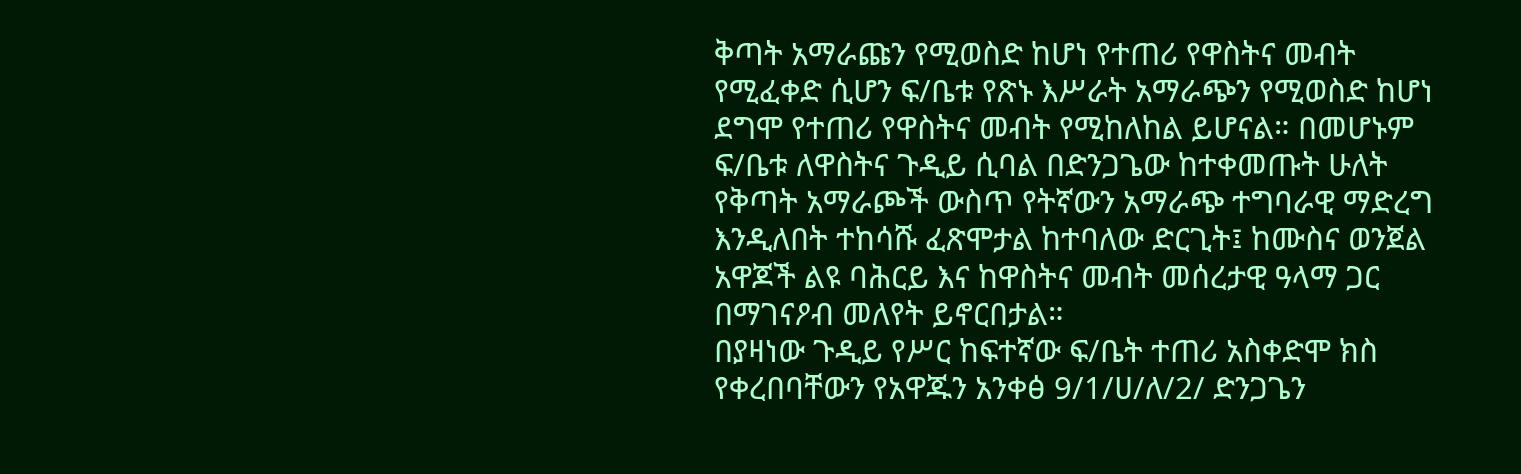ቅጣት አማራጩን የሚወስድ ከሆነ የተጠሪ የዋስትና መብት የሚፈቀድ ሲሆን ፍ/ቤቱ የጽኑ እሥራት አማራጭን የሚወስድ ከሆነ ደግሞ የተጠሪ የዋስትና መብት የሚከለከል ይሆናል። በመሆኑም ፍ/ቤቱ ለዋስትና ጉዲይ ሲባል በድንጋጌው ከተቀመጡት ሁለት የቅጣት አማራጮች ውስጥ የትኛውን አማራጭ ተግባራዊ ማድረግ እንዲለበት ተከሳሹ ፈጽሞታል ከተባለው ድርጊት፤ ከሙስና ወንጀል አዋጆች ልዩ ባሕርይ እና ከዋስትና መብት መሰረታዊ ዓላማ ጋር በማገናዖብ መለየት ይኖርበታል።
በያዛነው ጉዲይ የሥር ከፍተኛው ፍ/ቤት ተጠሪ አስቀድሞ ክስ የቀረበባቸውን የአዋጁን አንቀፅ 9/1/ሀ/ለ/2/ ድንጋጌን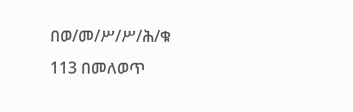በወ/መ/ሥ/ሥ/ሕ/ቁ 113 በመለወጥ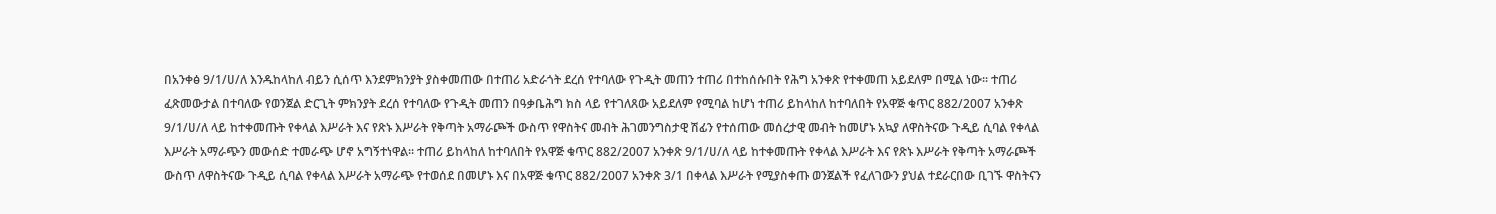በአንቀፅ 9/1/ሀ/ለ እንዱከላከለ ብይን ሲሰጥ እንደምክንያት ያስቀመጠው በተጠሪ አድራጎት ደረሰ የተባለው የጉዲት መጠን ተጠሪ በተከሰሱበት የሕግ አንቀጽ የተቀመጠ አይደለም በሚል ነው። ተጠሪ ፈጽመውታል በተባለው የወንጀል ድርጊት ምክንያት ደረሰ የተባለው የጉዲት መጠን በዓቃቤሕግ ክስ ላይ የተገለጸው አይደለም የሚባል ከሆነ ተጠሪ ይከላከለ ከተባለበት የአዋጅ ቁጥር 882/2007 አንቀጽ 9/1/ሀ/ለ ላይ ከተቀመጡት የቀላል እሥራት እና የጽኑ እሥራት የቅጣት አማራጮች ውስጥ የዋስትና መብት ሕገመንግስታዊ ሽፊን የተሰጠው መሰረታዊ መብት ከመሆኑ አኳያ ለዋስትናው ጉዲይ ሲባል የቀላል እሥራት አማራጭን መውሰድ ተመራጭ ሆኖ አግኝተነዋል። ተጠሪ ይከላከለ ከተባለበት የአዋጅ ቁጥር 882/2007 አንቀጽ 9/1/ሀ/ለ ላይ ከተቀመጡት የቀላል እሥራት እና የጽኑ እሥራት የቅጣት አማራጮች ውስጥ ለዋስትናው ጉዲይ ሲባል የቀላል እሥራት አማራጭ የተወሰደ በመሆኑ እና በአዋጅ ቁጥር 882/2007 አንቀጽ 3/1 በቀላል እሥራት የሚያስቀጡ ወንጀልች የፈለገውን ያህል ተደራርበው ቢገኙ ዋስትናን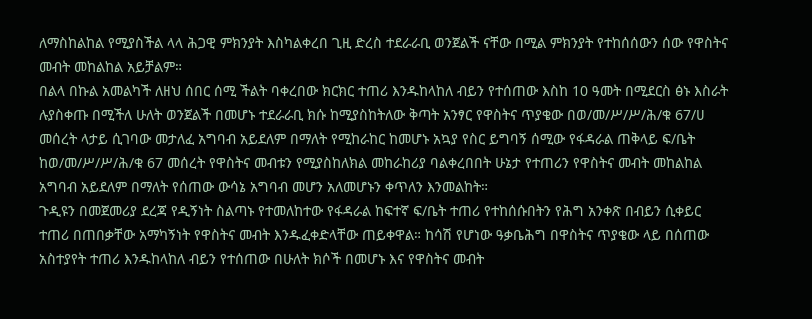ለማስከልከል የሚያስችል ላላ ሕጋዊ ምክንያት እስካልቀረበ ጊዚ ድረስ ተደራራቢ ወንጀልች ናቸው በሚል ምክንያት የተከሰሰውን ሰው የዋስትና መብት መከልከል አይቻልም።
በልላ በኩል አመልካች ለዘህ ሰበር ሰሚ ችልት ባቀረበው ክርክር ተጠሪ እንዱከላከለ ብይን የተሰጠው እስከ 10 ዓመት በሚደርስ ፅኑ እስራት ሉያስቀጡ በሚችለ ሁለት ወንጀልች በመሆኑ ተደራራቢ ክሱ ከሚያስከትለው ቅጣት አንፃር የዋስትና ጥያቄው በወ/መ/ሥ/ሥ/ሕ/ቁ 67/ሀ መሰረት ላታይ ሲገባው መታለፈ አግባብ አይደለም በማለት የሚከራከር ከመሆኑ አኳያ የስር ይግባኝ ሰሚው የፋዳራል ጠቅላይ ፍ/ቤት ከወ/መ/ሥ/ሥ/ሕ/ቁ 67 መሰረት የዋስትና መብቱን የሚያስከለክል መከራከሪያ ባልቀረበበት ሁኔታ የተጠሪን የዋስትና መብት መከልከል አግባብ አይደለም በማለት የሰጠው ውሳኔ አግባብ መሆን አለመሆኑን ቀጥለን እንመልከት።
ጉዲዩን በመጀመሪያ ደረጃ የዲኝነት ስልጣኑ የተመለከተው የፋዳራል ከፍተኛ ፍ/ቤት ተጠሪ የተከሰሱበትን የሕግ አንቀጽ በብይን ሲቀይር ተጠሪ በጠበቃቸው አማካኝነት የዋስትና መብት እንዱፈቀድላቸው ጠይቀዋል። ከሳሽ የሆነው ዓቃቤሕግ በዋስትና ጥያቄው ላይ በሰጠው አስተያየት ተጠሪ እንዱከላከለ ብይን የተሰጠው በሁለት ክሶች በመሆኑ እና የዋስትና መብት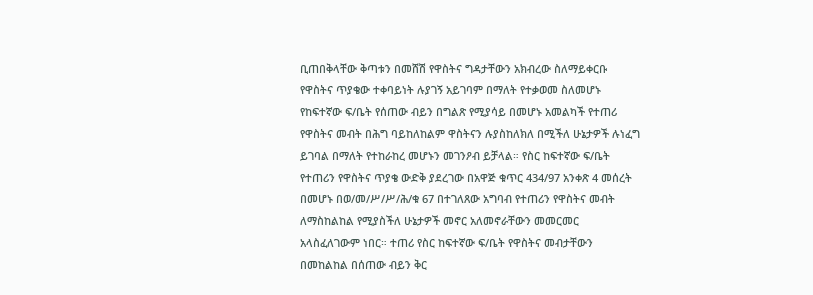ቢጠበቅላቸው ቅጣቱን በመሸሽ የዋስትና ግዳታቸውን አክብረው ስለማይቀርቡ የዋስትና ጥያቄው ተቀባይነት ሉያገኝ አይገባም በማለት የተቃወመ ስለመሆኑ የከፍተኛው ፍ/ቤት የሰጠው ብይን በግልጽ የሚያሳይ በመሆኑ አመልካች የተጠሪ የዋስትና መብት በሕግ ባይከለከልም ዋስትናን ሉያስከለክለ በሚችለ ሁኔታዎች ሉነፈግ ይገባል በማለት የተከራከረ መሆኑን መገንዖብ ይቻላል። የስር ከፍተኛው ፍ/ቤት የተጠሪን የዋስትና ጥያቄ ውድቅ ያደረገው በአዋጅ ቁጥር 434/97 አንቀጽ 4 መሰረት በመሆኑ በወ/መ/ሥ/ሥ/ሕ/ቁ 67 በተገለጸው አግባብ የተጠሪን የዋስትና መብት ለማስከልከል የሚያስችለ ሁኔታዎች መኖር አለመኖራቸውን መመርመር አላስፈለገውም ነበር። ተጠሪ የስር ከፍተኛው ፍ/ቤት የዋስትና መብታቸውን በመከልከል በሰጠው ብይን ቅር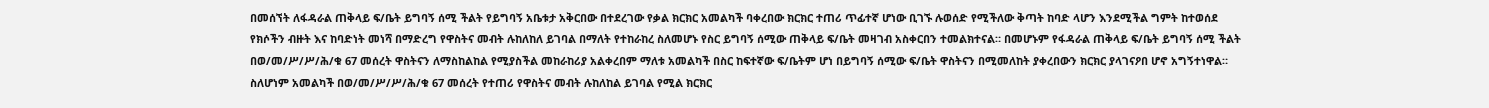በመሰኘት ለፋዳራል ጠቅላይ ፍ/ቤት ይግባኝ ሰሚ ችልት የይግባኝ አቤቱታ አቅርበው በተደረገው የቃል ክርክር አመልካች ባቀረበው ክርክር ተጠሪ ጥፊተኛ ሆነው ቢገኙ ሉወሰድ የሚችለው ቅጣት ከባድ ላሆን እንደሚችል ግምት ከተወሰደ የክሶችን ብዙት እና ከባድነት መነሻ በማድረግ የዋስትና መብት ሉከለከለ ይገባል በማለት የተከራከረ ስለመሆኑ የስር ይግባኝ ሰሚው ጠቅላይ ፍ/ቤት መዛገብ አስቀርበን ተመልክተናል። በመሆኑም የፋዳራል ጠቅላይ ፍ/ቤት ይግባኝ ሰሚ ችልት በወ/መ/ሥ/ሥ/ሕ/ቁ 67 መሰረት ዋስትናን ለማስከልከል የሚያስችል መከራከሪያ አልቀረበም ማለቱ አመልካች በስር ከፍተኛው ፍ/ቤትም ሆነ በይግባኝ ሰሚው ፍ/ቤት ዋስትናን በሚመለከት ያቀረበውን ክርክር ያላገናዖበ ሆኖ አግኝተነዋል። ስለሆነም አመልካች በወ/መ/ሥ/ሥ/ሕ/ቁ 67 መሰረት የተጠሪ የዋስትና መብት ሉከለከል ይገባል የሚል ክርክር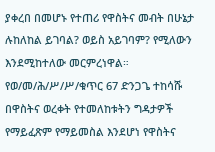ያቀረበ በመሆኑ የተጠሪ የዋስትና መብት በሁኔታ ሉከለከል ይገባል? ወይስ አይገባም? የሚለውን እንደሚከተለው መርምረነዋል።
የወ/መ/ሕ/ሥ/ሥ/ቁጥር 67 ድንጋጌ ተከሳሹ በዋስትና ወረቀት የተመለከቱትን ግዳታዎች የማይፈጽም የማይመስል እንደሆነ የዋስትና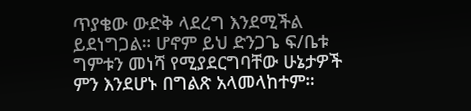ጥያቄው ውድቅ ላደረግ እንደሚችል ይደነግጋል። ሆኖም ይህ ድንጋጌ ፍ/ቤቱ ግምቱን መነሻ የሚያደርግባቸው ሁኔታዎች ምን እንደሆኑ በግልጽ አላመላከተም።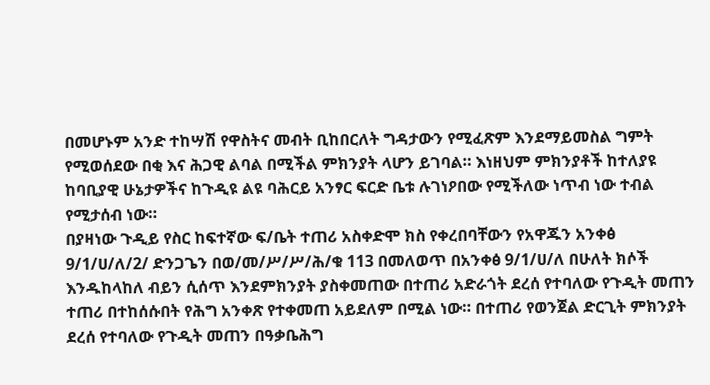በመሆኑም አንድ ተከሣሽ የዋስትና መብት ቢከበርለት ግዳታውን የሚፈጽም እንደማይመስል ግምት የሚወሰደው በቂ እና ሕጋዊ ልባል በሚችል ምክንያት ላሆን ይገባል። እነዘህም ምክንያቶች ከተለያዩ ከባቢያዊ ሁኔታዎችና ከጉዲዩ ልዩ ባሕርይ አንፃር ፍርድ ቤቱ ሉገነዖበው የሚችለው ነጥብ ነው ተብል የሚታሰብ ነው።
በያዛነው ጉዲይ የስር ከፍተኛው ፍ/ቤት ተጠሪ አስቀድሞ ክስ የቀረበባቸውን የአዋጁን አንቀፅ 9/1/ሀ/ለ/2/ ድንጋጌን በወ/መ/ሥ/ሥ/ሕ/ቁ 113 በመለወጥ በአንቀፅ 9/1/ሀ/ለ በሁለት ክሶች እንዱከላከለ ብይን ሲሰጥ እንደምክንያት ያስቀመጠው በተጠሪ አድራጎት ደረሰ የተባለው የጉዲት መጠን ተጠሪ በተከሰሱበት የሕግ አንቀጽ የተቀመጠ አይደለም በሚል ነው። በተጠሪ የወንጀል ድርጊት ምክንያት ደረሰ የተባለው የጉዲት መጠን በዓቃቤሕግ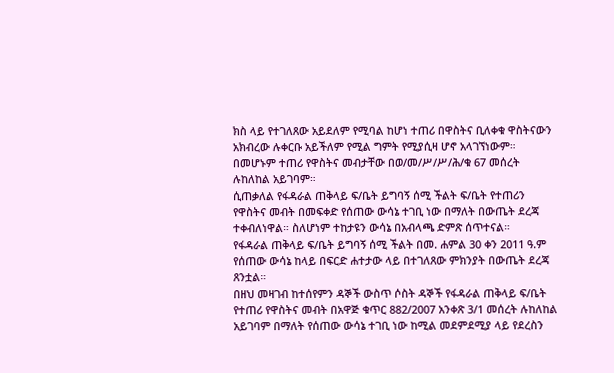ክስ ላይ የተገለጸው አይደለም የሚባል ከሆነ ተጠሪ በዋስትና ቢለቀቁ ዋስትናውን አክብረው ሉቀርቡ አይችለም የሚል ግምት የሚያሲዛ ሆኖ አላገኘነውም።
በመሆኑም ተጠሪ የዋስትና መብታቸው በወ/መ/ሥ/ሥ/ሕ/ቁ 67 መሰረት ሉከለከል አይገባም።
ሲጠቃለል የፋዳራል ጠቅላይ ፍ/ቤት ይግባኝ ሰሚ ችልት ፍ/ቤት የተጠሪን የዋስትና መብት በመፍቀድ የሰጠው ውሳኔ ተገቢ ነው በማለት በውጤት ደረጃ ተቀብለነዋል። ስለሆነም ተከታዩን ውሳኔ በአብላጫ ድምጽ ሰጥተናል።
የፋዳራል ጠቅላይ ፍ/ቤት ይግባኝ ሰሚ ችልት በመ. ሐምል 30 ቀን 2011 ዓ.ም የሰጠው ውሳኔ ከላይ በፍርድ ሐተታው ላይ በተገለጸው ምክንያት በውጤት ደረጃ ጸንቷል።
በዘህ መዛገብ ከተሰየምን ዳኞች ውስጥ ሶስት ዳኞች የፋዳራል ጠቅላይ ፍ/ቤት የተጠሪ የዋስትና መብት በአዋጅ ቁጥር 882/2007 አንቀጽ 3/1 መሰረት ሉከለከል አይገባም በማለት የሰጠው ውሳኔ ተገቢ ነው ከሚል መደምደሚያ ላይ የደረስን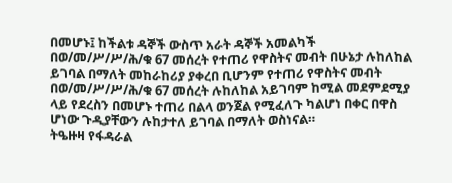በመሆኑ፤ ከችልቱ ዳኞች ውስጥ አራት ዳኞች አመልካች በወ/መ/ሥ/ሥ/ሕ/ቁ 67 መሰረት የተጠሪ የዋስትና መብት በሁኔታ ሉከለከል ይገባል በማለት መከራከሪያ ያቀረበ ቢሆንም የተጠሪ የዋስትና መብት በወ/መ/ሥ/ሥ/ሕ/ቁ 67 መሰረት ሉከለከል አይገባም ከሚል መደምደሚያ ላይ የደረስን በመሆኑ ተጠሪ በልላ ወንጀል የሚፈለጉ ካልሆነ በቀር በዋስ ሆነው ጉዲያቸውን ሉከታተለ ይገባል በማለት ወስነናል።
ትዔዙዛ የፋዳራል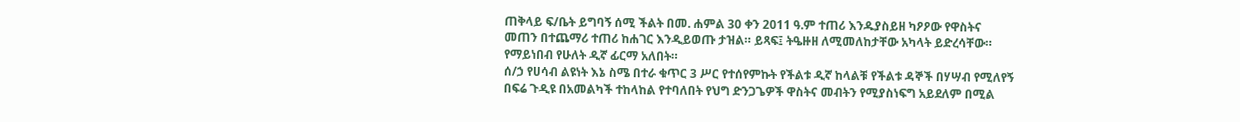ጠቅላይ ፍ/ቤት ይግባኝ ሰሚ ችልት በመ. ሐምል 30 ቀን 2011 ዓ.ም ተጠሪ እንዱያስይዘ ካዖዖው የዋስትና መጠን በተጨማሪ ተጠሪ ከሐገር እንዲይወጡ ታዝል። ይጻፍ፤ ትዔዙዘ ለሚመለከታቸው አካላት ይድረሳቸው።
የማይነበብ የሁለት ዲኛ ፊርማ አለበት።
ሰ/ኃ የሀሳብ ልዩነት እኔ ስሜ በተራ ቁጥር 3 ሥር የተሰየምኩት የችልቱ ዲኛ ከላልቹ የችልቱ ዳኞች በሃሣብ የሚለየኝ በፍሬ ጉዲዩ በአመልካች ተከላከል የተባለበት የህግ ድንጋጌዎች ዋስትና መብትን የሚያስነፍግ አይደለም በሚል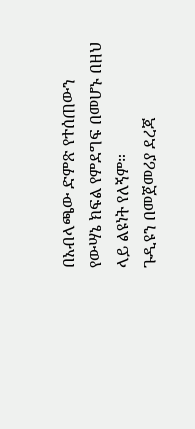በአብላጫው ድምጽ የተሰጠውን የውሣኔ ክፍል የምደግፍ በመሆኑ በዘህ ላይ ልዩነት የለኝም።
ጉዲዩን በመጀመሪያ ደረጃ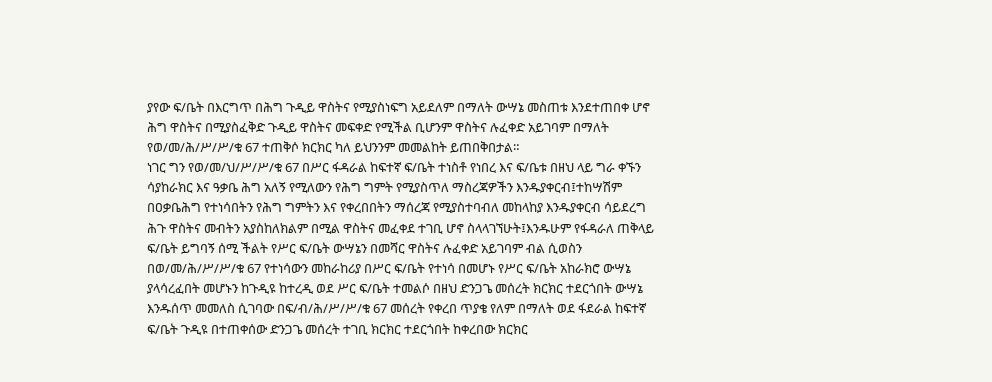ያየው ፍ/ቤት በእርግጥ በሕግ ጉዲይ ዋስትና የሚያስነፍግ አይደለም በማለት ውሣኔ መስጠቱ እንደተጠበቀ ሆኖ ሕግ ዋስትና በሚያስፈቅድ ጉዲይ ዋስትና መፍቀድ የሚችል ቢሆንም ዋስትና ሉፈቀድ አይገባም በማለት የወ/መ/ሕ/ሥ/ሥ/ቁ 67 ተጠቅሶ ክርክር ካለ ይህንንም መመልከት ይጠበቅበታል።
ነገር ግን የወ/መ/ህ/ሥ/ሥ/ቁ 67 በሥር ፋዳራል ከፍተኛ ፍ/ቤት ተነስቶ የነበረ እና ፍ/ቤቱ በዘህ ላይ ግራ ቀኙን ሳያከራክር እና ዓቃቤ ሕግ አለኝ የሚለውን የሕግ ግምት የሚያስጥለ ማስረጃዎችን እንዱያቀርብ፤ተከሣሽም በዐቃቤሕግ የተነሳበትን የሕግ ግምትን እና የቀረበበትን ማሰረጃ የሚያስተባብለ መከላከያ እንዱያቀርብ ሳይደረግ ሕጉ ዋስትና መብትን አያስከለክልም በሚል ዋስትና መፈቀደ ተገቢ ሆኖ ስላላገኘሁት፤እንዱሁም የፋዳራለ ጠቅላይ ፍ/ቤት ይግባኝ ሰሚ ችልት የሥር ፍ/ቤት ውሣኔን በመሻር ዋስትና ሉፈቀድ አይገባም ብል ሲወስን በወ/መ/ሕ/ሥ/ሥ/ቁ 67 የተነሳውን መከራከሪያ በሥር ፍ/ቤት የተነሳ በመሆኑ የሥር ፍ/ቤት አከራክሮ ውሣኔ ያላሳረፈበት መሆኑን ከጉዲዩ ከተረዲ ወደ ሥር ፍ/ቤት ተመልሶ በዘህ ድንጋጌ መሰረት ክርክር ተደርጎበት ውሣኔ እንዱሰጥ መመለስ ሲገባው በፍ/ብ/ሕ/ሥ/ሥ/ቁ 67 መሰረት የቀረበ ጥያቄ የለም በማለት ወደ ፋደራል ከፍተኛ ፍ/ቤት ጉዲዩ በተጠቀሰው ድንጋጌ መሰረት ተገቢ ክርክር ተደርጎበት ከቀረበው ክርክር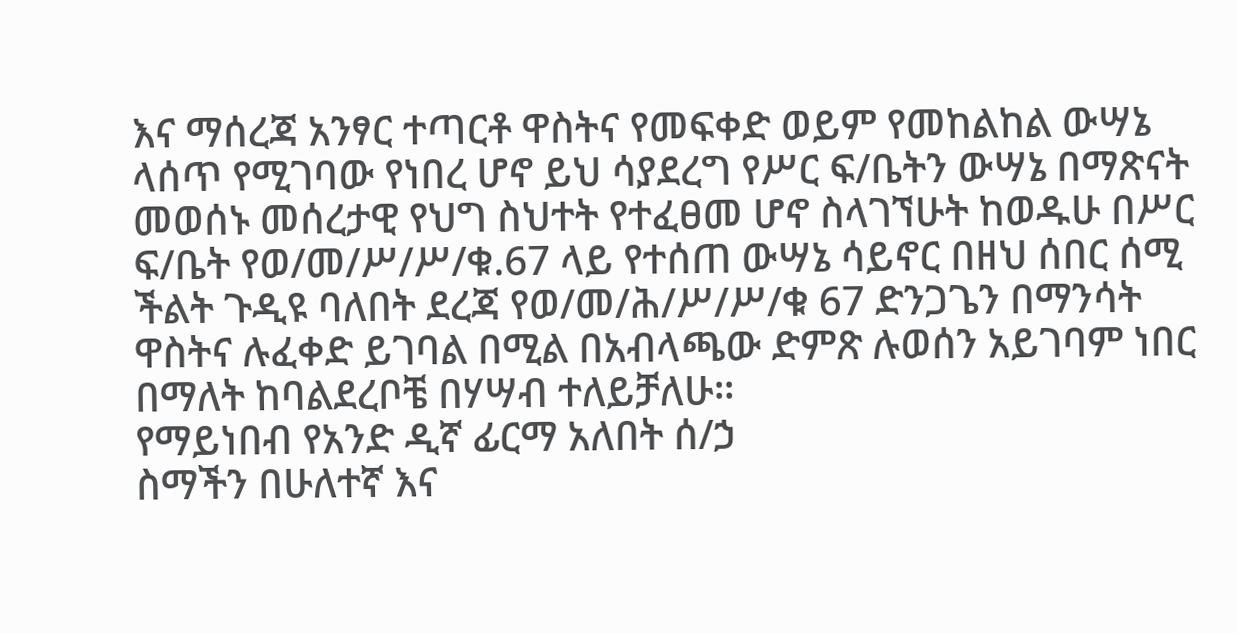እና ማሰረጃ አንፃር ተጣርቶ ዋስትና የመፍቀድ ወይም የመከልከል ውሣኔ ላሰጥ የሚገባው የነበረ ሆኖ ይህ ሳያደረግ የሥር ፍ/ቤትን ውሣኔ በማጽናት መወሰኑ መሰረታዊ የህግ ስህተት የተፈፀመ ሆኖ ስላገኘሁት ከወዱሁ በሥር ፍ/ቤት የወ/መ/ሥ/ሥ/ቁ.67 ላይ የተሰጠ ውሣኔ ሳይኖር በዘህ ሰበር ሰሚ ችልት ጉዲዩ ባለበት ደረጃ የወ/መ/ሕ/ሥ/ሥ/ቁ 67 ድንጋጌን በማንሳት ዋስትና ሉፈቀድ ይገባል በሚል በአብላጫው ድምጽ ሉወሰን አይገባም ነበር በማለት ከባልደረቦቼ በሃሣብ ተለይቻለሁ።
የማይነበብ የአንድ ዲኛ ፊርማ አለበት ሰ/ኃ
ስማችን በሁለተኛ እና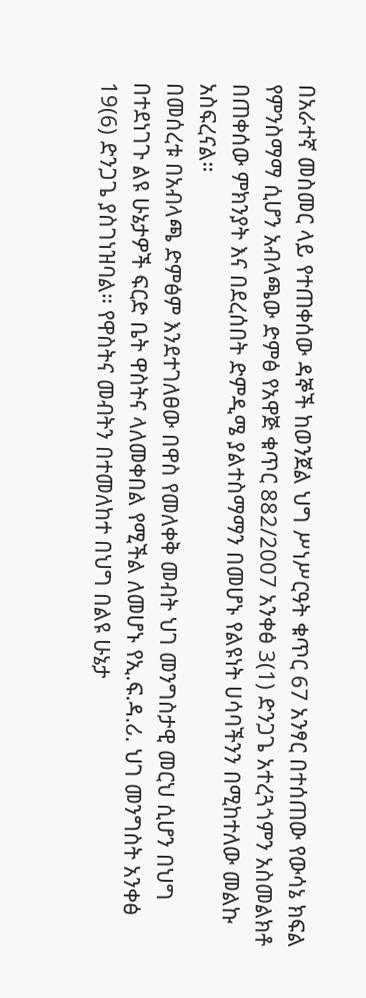በአራተኛ መስመር ላይ የተጠቀሰው ዳኞች ከወንጀል ህግ ሥነሥርዓት ቁጥር 67 አንፃር በተሰጠው የውሳኔ ክፍል የምንስማማ ሲሆን አብላጫው ድምፅ የአዋጅ ቁጥር 882/2007 አንቀፅ 3(1) ድንጋጌ አተረጓጎምን አስመልክቶ በጠቀሰው ምክንያት እና በደረሰበት ድምዲሜ ያልተስማማን በመሆኑ የልዩነት ሀሳባችንን በሚከተለው መልኩ አስፍረናል።
በመሰረቱ በአብላጫ ድምፅም እንደተገለፀው በዋስ የመለቀቅ መብት ህገ መንግስታዊ መርህ ሲሆን በህግ በተደነገጉ ልዩ ሁኔታዎች ፍርድ ቤት ዋስትና ላለመቀበል የሚችል ለመሆኑ የኢ.ፍ.ዳ.ሪ. ህገ መንግስት አንቀፅ 19(6) ድንጋጌ ያስገነዝባል። የዋስትና መብትን በተመለከተ በህግ በልዩ ሁኔታ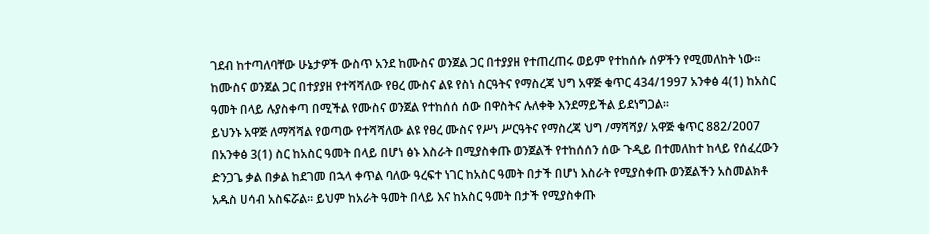ገደብ ከተጣለባቸው ሁኔታዎች ውስጥ አንደ ከሙስና ወንጀል ጋር በተያያዘ የተጠረጠሩ ወይም የተከሰሱ ሰዎችን የሚመለከት ነው። ከሙስና ወንጀል ጋር በተያያዘ የተሻሻለው የፀረ ሙስና ልዩ የስነ ስርዓትና የማስረጃ ህግ አዋጅ ቁጥር 434/1997 አንቀፅ 4(1) ከአስር ዓመት በላይ ሉያስቀጣ በሚችል የሙስና ወንጀል የተከሰሰ ሰው በዋስትና ሉለቀቅ እንደማይችል ይደነግጋል።
ይህንኑ አዋጅ ለማሻሻል የወጣው የተሻሻለው ልዩ የፀረ ሙስና የሥነ ሥርዓትና የማስረጃ ህግ /ማሻሻያ/ አዋጅ ቁጥር 882/2007 በአንቀፅ 3(1) ስር ከአስር ዓመት በላይ በሆነ ፅኑ እስራት በሚያስቀጡ ወንጀልች የተከሰሰን ሰው ጉዲይ በተመለከተ ከላይ የሰፈረውን ድንጋጌ ቃል በቃል ከደገመ በኋላ ቀጥል ባለው ዓረፍተ ነገር ከአስር ዓመት በታች በሆነ እስራት የሚያስቀጡ ወንጀልችን አስመልክቶ አዱስ ሀሳብ አስፍሯል። ይህም ከአራት ዓመት በላይ እና ከአስር ዓመት በታች የሚያስቀጡ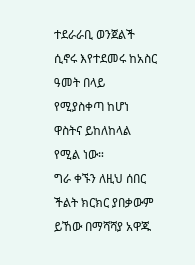ተደራራቢ ወንጀልች ሲኖሩ እየተደመሩ ከአስር ዓመት በላይ የሚያስቀጣ ከሆነ ዋስትና ይከለከላል የሚል ነው።
ግራ ቀኙን ለዚህ ሰበር ችልት ክርክር ያበቃውም ይኸው በማሻሻያ አዋጁ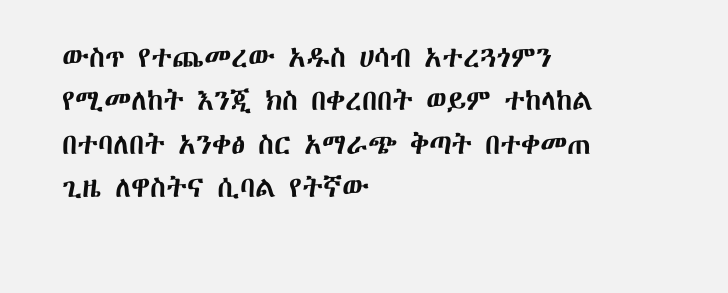ውስጥ የተጨመረው አዱስ ሀሳብ አተረጓጎምን የሚመለከት እንጂ ክስ በቀረበበት ወይም ተከላከል በተባለበት አንቀፅ ስር አማራጭ ቅጣት በተቀመጠ ጊዜ ለዋስትና ሲባል የትኛው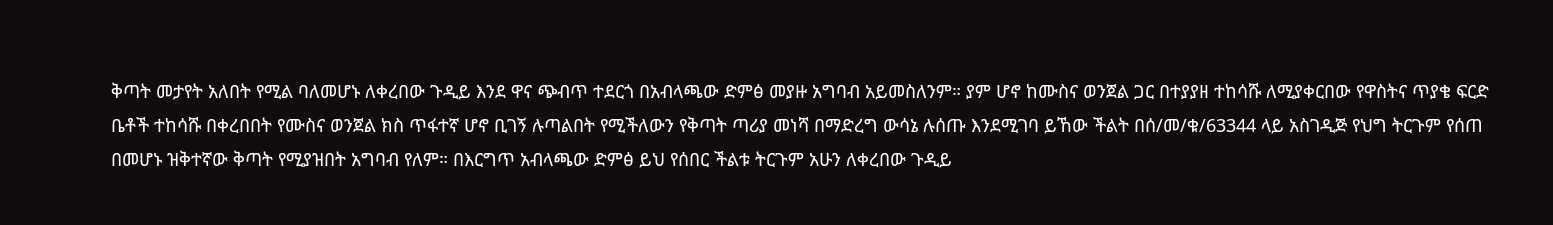ቅጣት መታየት አለበት የሚል ባለመሆኑ ለቀረበው ጉዲይ እንደ ዋና ጭብጥ ተደርጎ በአብላጫው ድምፅ መያዙ አግባብ አይመስለንም። ያም ሆኖ ከሙስና ወንጀል ጋር በተያያዘ ተከሳሹ ለሚያቀርበው የዋስትና ጥያቄ ፍርድ ቤቶች ተከሳሹ በቀረበበት የሙስና ወንጀል ክስ ጥፋተኛ ሆኖ ቢገኝ ሉጣልበት የሚችለውን የቅጣት ጣሪያ መነሻ በማድረግ ውሳኔ ሉሰጡ እንደሚገባ ይኸው ችልት በሰ/መ/ቁ/63344 ላይ አስገዲጅ የህግ ትርጉም የሰጠ በመሆኑ ዝቅተኛው ቅጣት የሚያዝበት አግባብ የለም። በእርግጥ አብላጫው ድምፅ ይህ የሰበር ችልቱ ትርጉም አሁን ለቀረበው ጉዲይ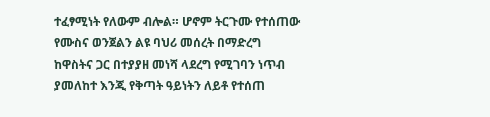ተፈፃሚነት የለውም ብሎል። ሆኖም ትርጉሙ የተሰጠው የሙስና ወንጀልን ልዩ ባህሪ መሰረት በማድረግ ከዋስትና ጋር በተያያዘ መነሻ ላደረግ የሚገባን ነጥብ ያመለከተ እንጂ የቅጣት ዓይነትን ለይቶ የተሰጠ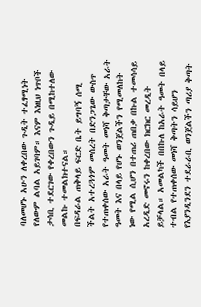ባለመሆኑ አሁን ለቀረበው ጉዲት ተፈፃሚነት የለውም ልባል አይገባም። እናም እነዚህ ነጥቦች ታሳቢ ተደርገው የቀረበውን ጉዲይ በሚከተለው መልኩ ተመልክተናል።
በፍዳራል ጠቅላይ ፍርድ ቤት ይግባኝ ሰሚ ችልት አተረጓጎም መሰረት በድንጋጌው ውስጥ የተጠቀሰው አራት ዓመት መነሻ ቅጣታቸው አራት ዓመት እና በላይ የሆኑ ወንጀልችን የሚመለከት ነው የሚል ሲሆን በተጠሪ ጠበቃ በኩል ተመሳሳይ አረዲድ መኖሩን ከቀረበው ክርክር መረዲት ይቻላል። አመልካች በበኩለ ከአራት ዓመት በላይ ተብል የተጠቀሰው መነሻ ቅጣትን ሳይሆን የእያንዲንደን ተደራራቢ ወንጀልችን ጣሪያ ቅጣት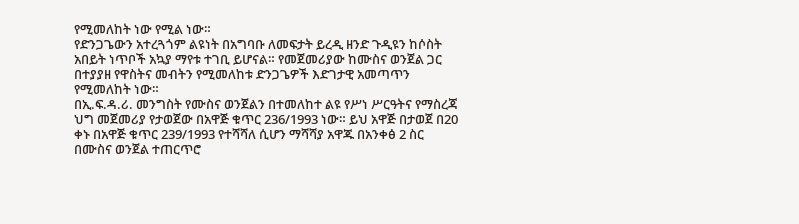የሚመለከት ነው የሚል ነው።
የድንጋጌውን አተረጓጎም ልዩነት በአግባቡ ለመፍታት ይረዲ ዘንድ ጉዲዩን ከሶስት አበይት ነጥቦች አኳያ ማየቱ ተገቢ ይሆናል። የመጀመሪያው ከሙስና ወንጀል ጋር በተያያዘ የዋስትና መብትን የሚመለከቱ ድንጋጌዎች እድገታዊ አመጣጥን የሚመለከት ነው።
በኢ.ፍ.ዳ.ሪ. መንግስት የሙስና ወንጀልን በተመለከተ ልዩ የሥነ ሥርዓትና የማስረጃ ህግ መጀመሪያ የታወጀው በአዋጅ ቁጥር 236/1993 ነው። ይህ አዋጅ በታወጀ በ20 ቀኑ በአዋጅ ቁጥር 239/1993 የተሻሻለ ሲሆን ማሻሻያ አዋጁ በአንቀፅ 2 ስር በሙስና ወንጀል ተጠርጥሮ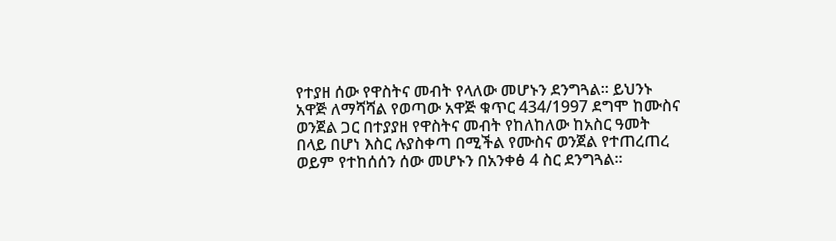የተያዘ ሰው የዋስትና መብት የላለው መሆኑን ደንግጓል። ይህንኑ አዋጅ ለማሻሻል የወጣው አዋጅ ቁጥር 434/1997 ደግሞ ከሙስና ወንጀል ጋር በተያያዘ የዋስትና መብት የከለከለው ከአስር ዓመት በላይ በሆነ እስር ሉያስቀጣ በሚችል የሙስና ወንጀል የተጠረጠረ ወይም የተከሰሰን ሰው መሆኑን በአንቀፅ 4 ስር ደንግጓል።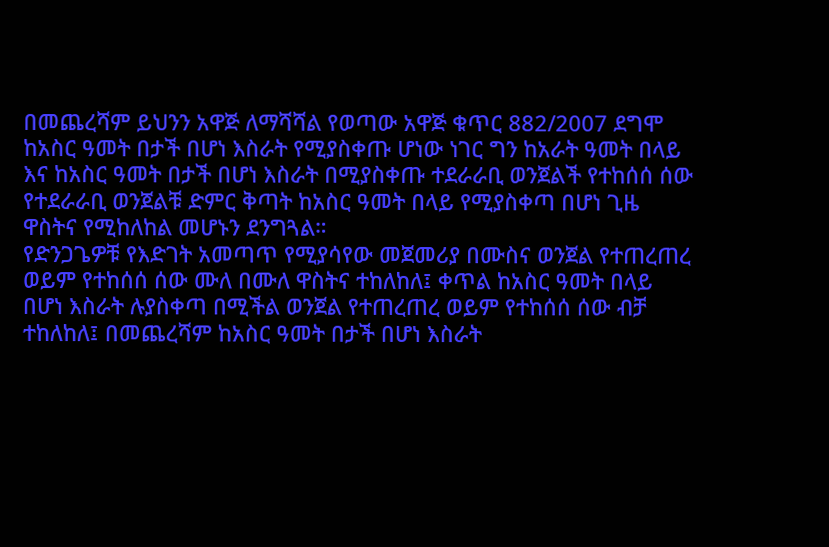በመጨረሻም ይህንን አዋጅ ለማሻሻል የወጣው አዋጅ ቁጥር 882/2007 ደግሞ ከአስር ዓመት በታች በሆነ እስራት የሚያስቀጡ ሆነው ነገር ግን ከአራት ዓመት በላይ እና ከአስር ዓመት በታች በሆነ እስራት በሚያስቀጡ ተደራራቢ ወንጀልች የተከሰሰ ሰው የተደራራቢ ወንጀልቹ ድምር ቅጣት ከአስር ዓመት በላይ የሚያስቀጣ በሆነ ጊዜ ዋስትና የሚከለከል መሆኑን ደንግጓል።
የድንጋጌዎቹ የእድገት አመጣጥ የሚያሳየው መጀመሪያ በሙስና ወንጀል የተጠረጠረ ወይም የተከሰሰ ሰው ሙለ በሙለ ዋስትና ተከለከለ፤ ቀጥል ከአስር ዓመት በላይ በሆነ እስራት ሉያስቀጣ በሚችል ወንጀል የተጠረጠረ ወይም የተከሰሰ ሰው ብቻ ተከለከለ፤ በመጨረሻም ከአስር ዓመት በታች በሆነ እስራት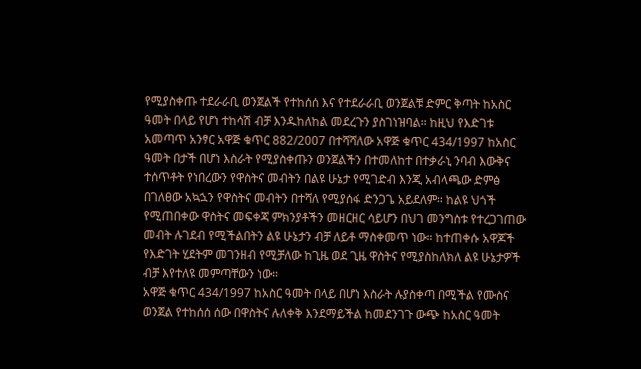የሚያስቀጡ ተደራራቢ ወንጀልች የተከሰሰ እና የተደራራቢ ወንጀልቹ ድምር ቅጣት ከአስር ዓመት በላይ የሆነ ተከሳሽ ብቻ እንዱከለከል መደረጉን ያስገነዝባል። ከዚህ የእድገቱ አመጣጥ አንፃር አዋጅ ቁጥር 882/2007 በተሻሻለው አዋጅ ቁጥር 434/1997 ከአስር ዓመት በታች በሆነ እስራት የሚያስቀጡን ወንጀልችን በተመለከተ በተቃራኒ ንባብ እውቅና ተሰጥቶት የነበረውን የዋስትና መብትን በልዩ ሁኔታ የሚገድብ እንጂ አብላጫው ድምፅ በገለፀው አኳኋን የዋስትና መብትን በተሻለ የሚያሰፋ ድንጋጌ አይደለም። ከልዩ ህጎች የሚጠበቀው ዋስትና መፍቀጃ ምክንያቶችን መዘርዘር ሳይሆን በህገ መንግስቱ የተረጋገጠው መብት ሉገደብ የሚችልበትን ልዩ ሁኔታን ብቻ ለይቶ ማስቀመጥ ነው። ከተጠቀሱ አዋጆች የእድገት ሂደትም መገንዘብ የሚቻለው ከጊዜ ወደ ጊዜ ዋስትና የሚያስከለክለ ልዩ ሁኔታዎች ብቻ እየተለዩ መምጣቸውን ነው።
አዋጅ ቁጥር 434/1997 ከአስር ዓመት በላይ በሆነ እስራት ሉያስቀጣ በሚችል የሙስና ወንጀል የተከሰሰ ሰው በዋስትና ሉለቀቅ እንደማይችል ከመደንገጉ ውጭ ከአስር ዓመት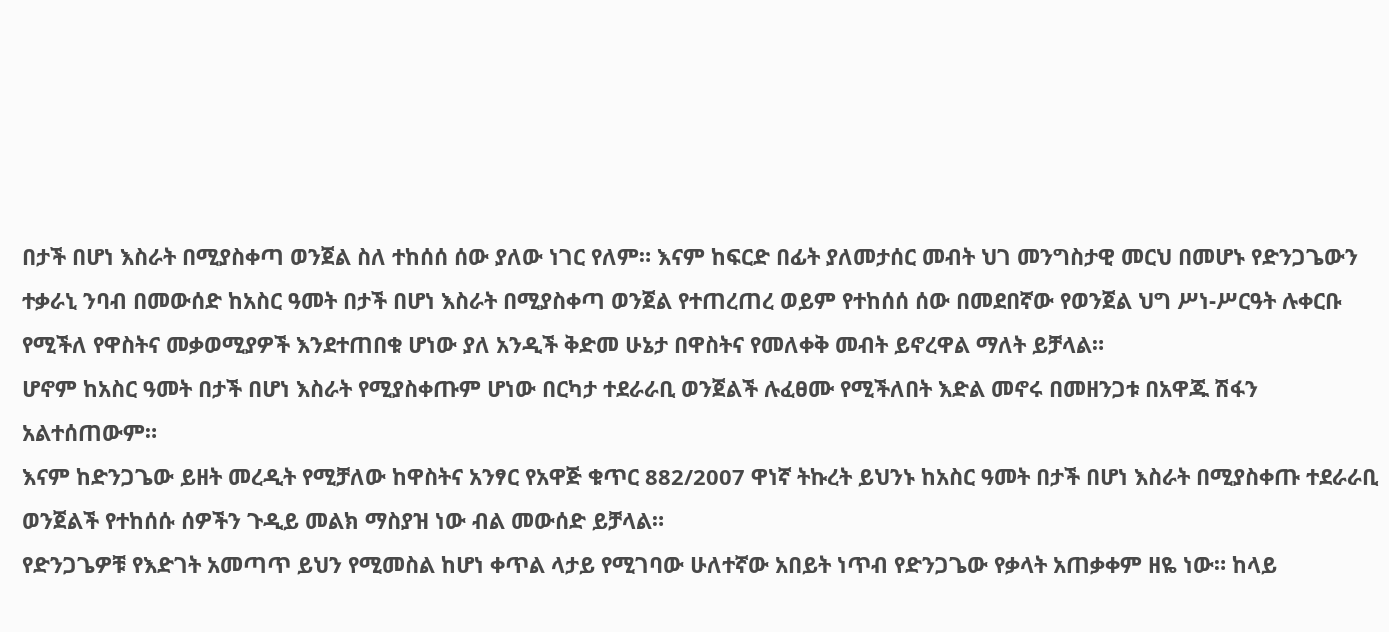በታች በሆነ እስራት በሚያስቀጣ ወንጀል ስለ ተከሰሰ ሰው ያለው ነገር የለም። እናም ከፍርድ በፊት ያለመታሰር መብት ህገ መንግስታዊ መርህ በመሆኑ የድንጋጌውን ተቃራኒ ንባብ በመውሰድ ከአስር ዓመት በታች በሆነ እስራት በሚያስቀጣ ወንጀል የተጠረጠረ ወይም የተከሰሰ ሰው በመደበኛው የወንጀል ህግ ሥነ-ሥርዓት ሉቀርቡ የሚችለ የዋስትና መቃወሚያዎች እንደተጠበቁ ሆነው ያለ አንዲች ቅድመ ሁኔታ በዋስትና የመለቀቅ መብት ይኖረዋል ማለት ይቻላል።
ሆኖም ከአስር ዓመት በታች በሆነ እስራት የሚያስቀጡም ሆነው በርካታ ተደራራቢ ወንጀልች ሉፈፀሙ የሚችለበት እድል መኖሩ በመዘንጋቱ በአዋጁ ሽፋን አልተሰጠውም።
እናም ከድንጋጌው ይዘት መረዲት የሚቻለው ከዋስትና አንፃር የአዋጅ ቁጥር 882/2007 ዋነኛ ትኩረት ይህንኑ ከአስር ዓመት በታች በሆነ እስራት በሚያስቀጡ ተደራራቢ ወንጀልች የተከሰሱ ሰዎችን ጉዲይ መልክ ማስያዝ ነው ብል መውሰድ ይቻላል።
የድንጋጌዎቹ የእድገት አመጣጥ ይህን የሚመስል ከሆነ ቀጥል ላታይ የሚገባው ሁለተኛው አበይት ነጥብ የድንጋጌው የቃላት አጠቃቀም ዘዬ ነው። ከላይ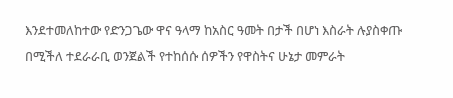እንደተመለከተው የድንጋጌው ዋና ዓላማ ከአስር ዓመት በታች በሆነ እስራት ሉያስቀጡ በሚችለ ተደራራቢ ወንጀልች የተከሰሱ ሰዎችን የዋስትና ሁኔታ መምራት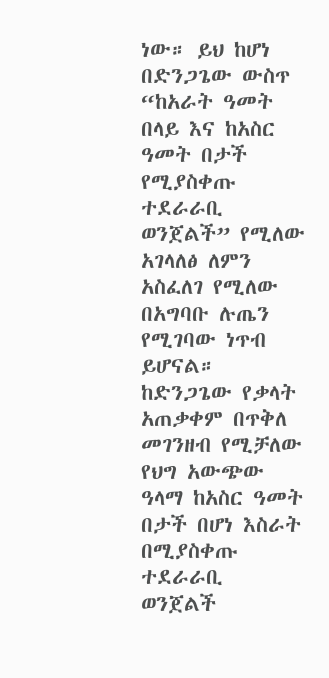ነው። ይህ ከሆነ በድንጋጌው ውስጥ “ከአራት ዓመት በላይ እና ከአስር ዓመት በታች የሚያስቀጡ ተደራራቢ ወንጀልች” የሚለው አገላለፅ ለምን አስፈለገ የሚለው በአግባቡ ሉጤን የሚገባው ነጥብ ይሆናል። ከድንጋጌው የቃላት አጠቃቀም በጥቅለ መገንዘብ የሚቻለው የህግ አውጭው ዓላማ ከአስር ዓመት በታች በሆነ እስራት በሚያስቀጡ ተደራራቢ ወንጀልች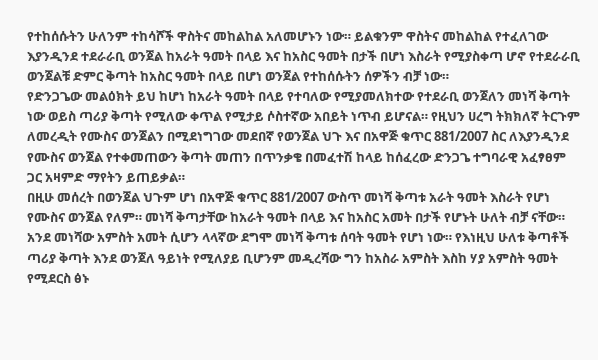የተከሰሱትን ሁለንም ተከሳሾች ዋስትና መከልከል አለመሆኑን ነው። ይልቁንም ዋስትና መከልከል የተፈለገው እያንዲንደ ተደራራቢ ወንጀል ከአራት ዓመት በላይ እና ከአስር ዓመት በታች በሆነ እስራት የሚያስቀጣ ሆኖ የተደራራቢ ወንጀልቹ ድምር ቅጣት ከአስር ዓመት በላይ በሆነ ወንጀል የተከሰሱትን ሰዎችን ብቻ ነው።
የድንጋጌው መልዕክት ይህ ከሆነ ከአራት ዓመት በላይ የተባለው የሚያመለክተው የተደራቢ ወንጀለን መነሻ ቅጣት ነው ወይስ ጣሪያ ቅጣት የሚለው ቀጥል የሚታይ ሶስተኛው አበይት ነጥብ ይሆናል። የዚህን ሀረግ ትክክለኛ ትርጉም ለመረዲት የሙስና ወንጀልን በሚደነግገው መደበኛ የወንጀል ህጉ እና በአዋጅ ቁጥር 881/2007 ስር ለእያንዲንደ የሙስና ወንጀል የተቀመጠውን ቅጣት መጠን በጥንቃቄ በመፈተሽ ከላይ ከሰፈረው ድንጋጌ ተግባራዊ አፈፃፀም ጋር አዛምድ ማየትን ይጠይቃል።
በዚሁ መሰረት በወንጀል ህጉም ሆነ በአዋጅ ቁጥር 881/2007 ውስጥ መነሻ ቅጣቱ አራት ዓመት እስራት የሆነ የሙስና ወንጀል የለም። መነሻ ቅጣታቸው ከአራት ዓመት በላይ እና ከአስር አመት በታች የሆኑት ሁለት ብቻ ናቸው። አንደ መነሻው አምስት አመት ሲሆን ላላኛው ደግሞ መነሻ ቅጣቱ ሰባት ዓመት የሆነ ነው። የእነዚህ ሁለቱ ቅጣቶች ጣሪያ ቅጣት እንደ ወንጀለ ዓይነት የሚለያይ ቢሆንም መዲረሻው ግን ከአስራ አምስት እስከ ሃያ አምስት ዓመት የሚደርስ ፅኑ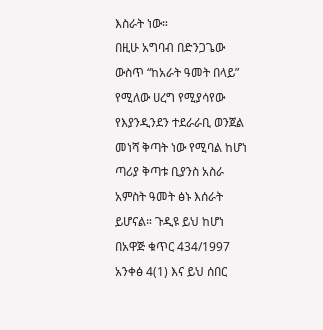እስራት ነው።
በዚሁ አግባብ በድንጋጌው ውስጥ “ከአራት ዓመት በላይ” የሚለው ሀረግ የሚያሳየው የእያንዲንደን ተደራራቢ ወንጀል መነሻ ቅጣት ነው የሚባል ከሆነ ጣሪያ ቅጣቱ ቢያንስ አስራ አምስት ዓመት ፅኑ እሰራት ይሆናል። ጉዲዩ ይህ ከሆነ በአዋጅ ቁጥር 434/1997 አንቀፅ 4(1) እና ይህ ሰበር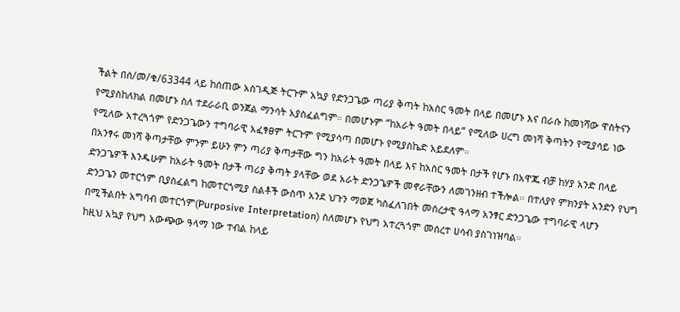ችልት በሰ/መ/ቁ/63344 ላይ ከሰጠው አስገዲጅ ትርጉም አኳያ የድንጋጌው ጣሪያ ቅጣት ከአስር ዓመት በላይ በመሆኑ እና በራሱ ከመነሻው ዋስትናን የሚያስከለክል በመሆኑ ስለ ተደራራቢ ወንጀል ማንሳት አያስፈልግም። በመሆኑም “ከአራት ዓመት በላይ” የሚለው ሀረግ መነሻ ቅጣትን የሚያሳይ ነው የሚለው አተረጓጎም የድንጋጌውን ተግባራዊ አፈፃፀም ትርጉም የሚያሳጣ በመሆኑ የሚያስኬድ አይደለም።
በአንፃሩ መነሻ ቅጣታቸው ምንም ይሁን ምን ጣሪያ ቅጣታቸው ግን ከአራት ዓመት በላይ እና ከአስር ዓመት በታች የሆኑ በአዋጁ ብቻ ከሃያ አንድ በላይ ድንጋጌዎች እንዱሁም ከአራት ዓመት በታች ጣሪያ ቅጣት ያላቸው ወደ አራት ድንጋጌዎች መኖራቸውን ለመገንዘብ ተችሎል። በተለያየ ምክንያት አንድን የህግ ድንጋጌን መተርጎም ቢያስፈልግ ከመተርጎሚያ ስልቶች ውስጥ አንደ ህጉን ማወጀ ካስፈለገበት መሰረታዊ ዓላማ አንፃር ድንጋጌው ተግባራዊ ላሆን በሚችልበት አግባብ መተርጎም(Purposive Interpretation) ስለመሆኑ የህግ አተረጓጎም መሰረተ ሀሳብ ያስገነዝባል።
ከዚህ አኳያ የህግ አውጭው ዓላማ ነው ተብል ከላይ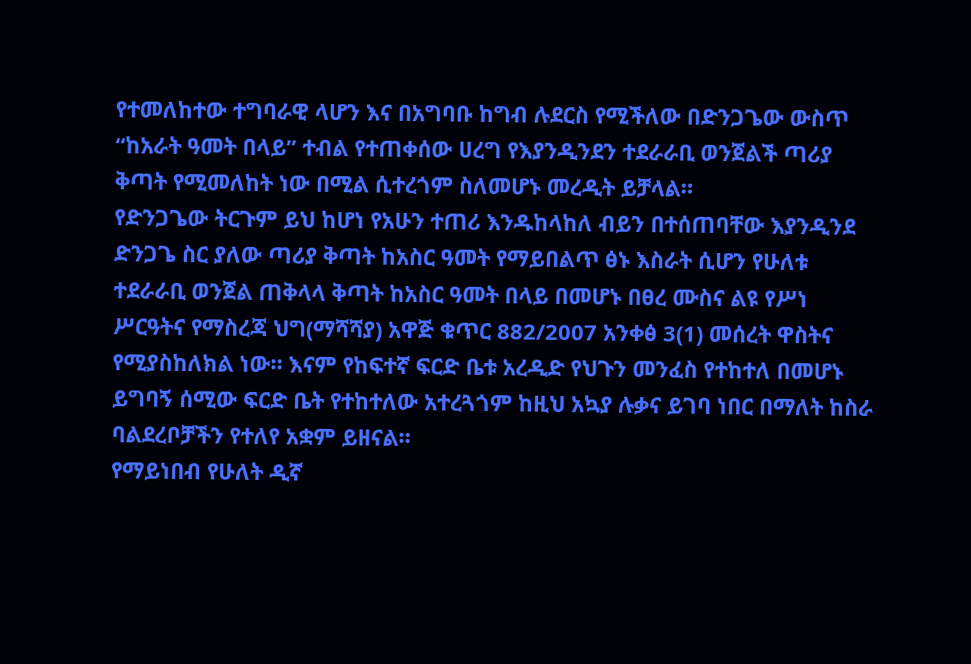የተመለከተው ተግባራዊ ላሆን እና በአግባቡ ከግብ ሉደርስ የሚችለው በድንጋጌው ውስጥ “ከአራት ዓመት በላይ” ተብል የተጠቀሰው ሀረግ የእያንዲንደን ተደራራቢ ወንጀልች ጣሪያ ቅጣት የሚመለከት ነው በሚል ሲተረጎም ስለመሆኑ መረዲት ይቻላል።
የድንጋጌው ትርጉም ይህ ከሆነ የአሁን ተጠሪ እንዱከላከለ ብይን በተሰጠባቸው እያንዲንደ ድንጋጌ ስር ያለው ጣሪያ ቅጣት ከአስር ዓመት የማይበልጥ ፅኑ እስራት ሲሆን የሁለቱ ተደራራቢ ወንጀል ጠቅላላ ቅጣት ከአስር ዓመት በላይ በመሆኑ በፀረ ሙስና ልዩ የሥነ ሥርዓትና የማስረጃ ህግ(ማሻሻያ) አዋጅ ቁጥር 882/2007 አንቀፅ 3(1) መሰረት ዋስትና የሚያስከለክል ነው። እናም የከፍተኛ ፍርድ ቤቱ አረዲድ የህጉን መንፈስ የተከተለ በመሆኑ ይግባኝ ሰሚው ፍርድ ቤት የተከተለው አተረጓጎም ከዚህ አኳያ ሉቃና ይገባ ነበር በማለት ከስራ ባልደረቦቻችን የተለየ አቋም ይዘናል።
የማይነበብ የሁለት ዲኛ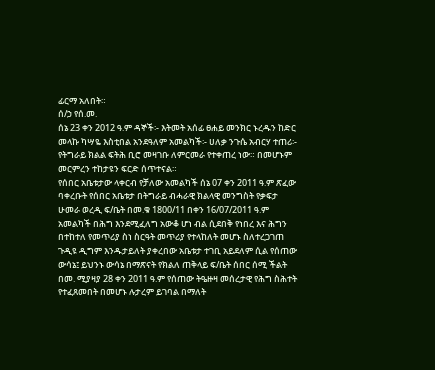ፊርማ አለበት።
ሰ/ኃ የሰ.መ.
ሰኔ 23 ቀን 2012 ዓ.ም ዳኞች፡- እትመት አሰፊ ፀሐይ መንክር ኑረዱን ከድር መላኩ ካሣዬ እስቲበል አንደዓለም አመልካች፡- ሀለቃ ንጉሴ አብርሃ ተጠሪ፡- የትግራይ ክልል ፍትሕ ቢሮ መዛገቡ ለምርመራ የተቀጠረ ነው። በመሆኑም መርምረን ተከታዩን ፍርድ ሰጥተናል።
የሰበር አቤቱታው ላቀርብ የቻለው አመልካች ሰኔ 07 ቀን 2011 ዓ.ም ጽፈው ባቀረቡት የሰበር አቤቱታ በትግራይ ብሓራዊ ክልላዊ መንግስት የቃፍታ ሁመራ ወረዲ ፍ/ቤት በመ.ቁ 1800/11 በቀን 16/07/2011 ዓ.ም አመልካች በሕግ እንደሚፈለግ አውቆ ሆነ ብል ሲደበቅ የነበረ እና ሕግን በተከተለ የመጥሪያ ስነ ስርዓት መጥሪያ የተላከለት መሆኑ ስለተረጋገጠ ጉዲዩ ዲግም እንዱታይለት ያቀረበው አቤቱታ ተገቢ አይደለም ሲል የሰጠው ውሳኔ፤ ይህንኑ ውሳኔ በማጽናት የክልለ ጠቅላይ ፍ/ቤት ሰበር ሰሚ ችልት በመ. ሚያዛያ 28 ቀን 2011 ዓ.ም የሰጠው ትዔዙዛ መሰረታዊ የሕግ ስሕተት የተፈጸመበት በመሆኑ ሉታረም ይገባል በማለት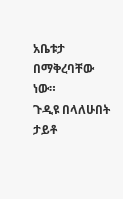አቤቱታ በማቅረባቸው ነው።
ጉዲዩ በላለሁበት ታይቶ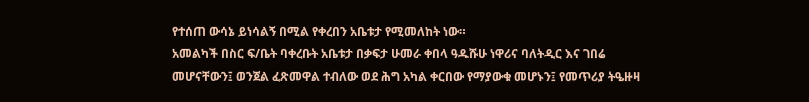የተሰጠ ውሳኔ ይነሳልኝ በሚል የቀረበን አቤቱታ የሚመለከት ነው።
አመልካች በስር ፍ/ቤት ባቀረቡት አቤቱታ በቃፍታ ሁመራ ቀበላ ዓዱሹሁ ነዋሪና ባለትዲር እና ገበሬ መሆናቸውን፤ ወንጀል ፈጽመዋል ተብለው ወደ ሕግ አካል ቀርበው የማያውቁ መሆኑን፤ የመጥሪያ ትዔዙዛ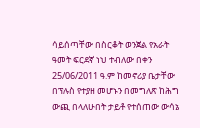ሳይሰጣቸው በስርቆት ወንጀል የአራት ዓመት ፍርደኛ ነህ ተብለው በቀን 25/06/2011 ዓ.ም ከመኖሪያ ቤታቸው በፕሉስ የተያዘ መሆኑን በመግለጽ ከሕግ ውጪ በላለሁበት ታይቶ የተሰጠው ውሳኔ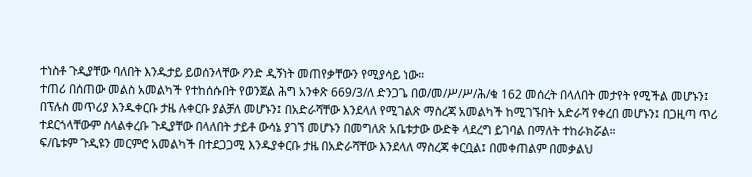ተነስቶ ጉዲያቸው ባለበት እንዱታይ ይወሰንላቸው ዖንድ ዲኝነት መጠየቃቸውን የሚያሳይ ነው።
ተጠሪ በሰጠው መልስ አመልካች የተከሰሱበት የወንጀል ሕግ አንቀጽ 669/3/ለ ድንጋጌ በወ/መ/ሥ/ሥ/ሕ/ቁ 162 መሰረት በላለበት መታየት የሚችል መሆኑን፤ በፕሉስ መጥሪያ እንዱቀርቡ ታዜ ሉቀርቡ ያልቻለ መሆኑን፤ በአድራሻቸው እንደላለ የሚገልጽ ማስረጃ አመልካች ከሚገኙበት አድራሻ የቀረበ መሆኑን፤ በጋዚጣ ጥሪ ተደርጎላቸውም ስላልቀረቡ ጉዲያቸው በላለበት ታይቶ ውሳኔ ያገኘ መሆኑን በመግለጽ አቤቱታው ውድቅ ላደረግ ይገባል በማለት ተከራክሯል።
ፍ/ቤቱም ጉዲዩን መርምሮ አመልካች በተደጋጋሚ እንዱያቀርቡ ታዜ በአድራሻቸው እንደላለ ማስረጃ ቀርቧል፤ በመቀጠልም በመቃልህ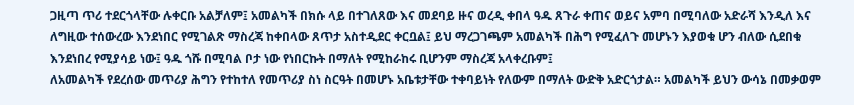ጋዚጣ ጥሪ ተደርጎላቸው ሉቀርቡ አልቻለም፤ አመልካች በክሱ ላይ በተገለጸው እና መደባይ ዙና ወረዲ ቀበላ ዓዱ ጸጉራ ቀጠና ወይና አምባ በሚባለው አድራሻ እንዲለ እና ለግዚው ተሰውረው እንደነበር የሚገልጽ ማስረጃ ከቀበላው ጸጥታ አስተዲደር ቀርቧል፤ ይህ ማረጋገጫም አመልካች በሕግ የሚፈለጉ መሆኑን እያወቁ ሆን ብለው ሲደበቁ እንደነበረ የሚያሳይ ነው፤ ዓዱ ጎሹ በሚባል ቦታ ነው የነበርኩት በማለት የሚከራከሩ ቢሆንም ማስረጃ አላቀረቡም፤
ለአመልካች የደረሰው መጥሪያ ሕግን የተከተለ የመጥሪያ ስነ ስርዓት በመሆኑ አቤቱታቸው ተቀባይነት የለውም በማለት ውድቅ አድርጎታል። አመልካች ይህን ውሳኔ በመቃወም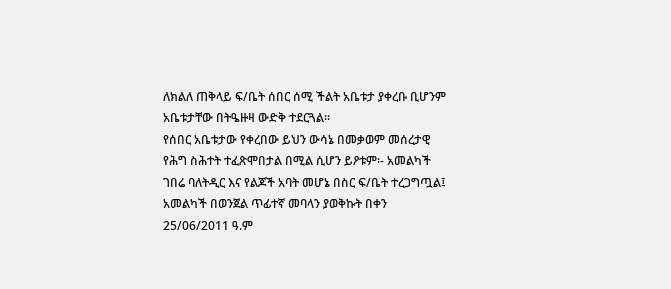ለክልለ ጠቅላይ ፍ/ቤት ሰበር ሰሚ ችልት አቤቱታ ያቀረቡ ቢሆንም አቤቱታቸው በትዔዙዛ ውድቅ ተደርጓል።
የሰበር አቤቱታው የቀረበው ይህን ውሳኔ በመቃወም መሰረታዊ የሕግ ስሕተት ተፈጽሞበታል በሚል ሲሆን ይዖቱም፡- አመልካች ገበሬ ባለትዲር እና የልጆች አባት መሆኔ በስር ፍ/ቤት ተረጋግጧል፤
አመልካች በወንጀል ጥፊተኛ መባላን ያወቅኩት በቀን 25/06/2011 ዓ.ም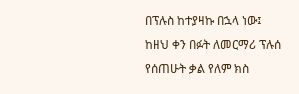በፕሉስ ከተያዛኩ በኋላ ነው፤
ከዘህ ቀን በፉት ለመርማሪ ፕሉሰ የሰጠሁት ቃል የለም ክስ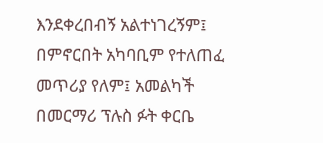እንደቀረበብኝ አልተነገረኝም፤ በምኖርበት አካባቢም የተለጠፈ መጥሪያ የለም፤ አመልካች በመርማሪ ፕሉስ ፉት ቀርቤ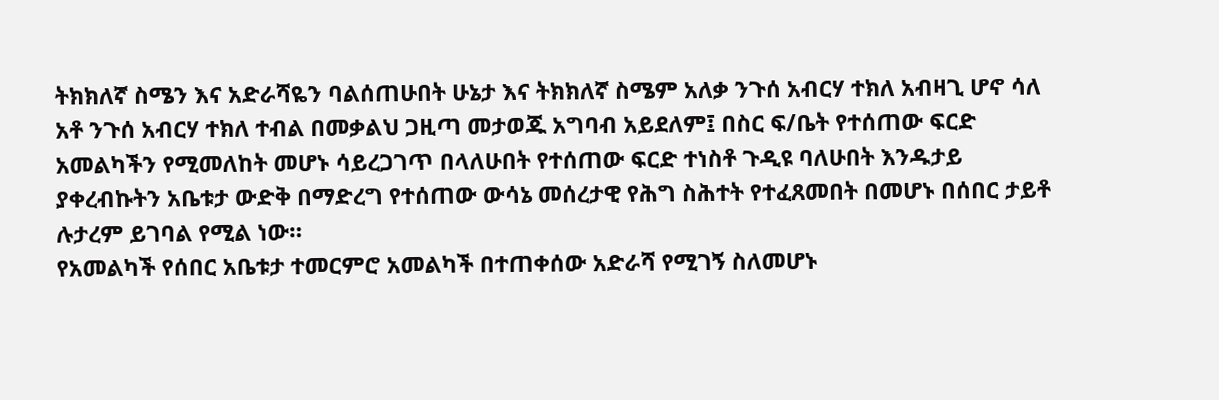ትክክለኛ ስሜን እና አድራሻዬን ባልሰጠሁበት ሁኔታ እና ትክክለኛ ስሜም አለቃ ንጉሰ አብርሃ ተክለ አብዛጊ ሆኖ ሳለ አቶ ንጉሰ አብርሃ ተክለ ተብል በመቃልህ ጋዚጣ መታወጁ አግባብ አይደለም፤ በስር ፍ/ቤት የተሰጠው ፍርድ አመልካችን የሚመለከት መሆኑ ሳይረጋገጥ በላለሁበት የተሰጠው ፍርድ ተነስቶ ጉዲዩ ባለሁበት እንዱታይ ያቀረብኩትን አቤቱታ ውድቅ በማድረግ የተሰጠው ውሳኔ መሰረታዊ የሕግ ስሕተት የተፈጸመበት በመሆኑ በሰበር ታይቶ ሉታረም ይገባል የሚል ነው።
የአመልካች የሰበር አቤቱታ ተመርምሮ አመልካች በተጠቀሰው አድራሻ የሚገኝ ስለመሆኑ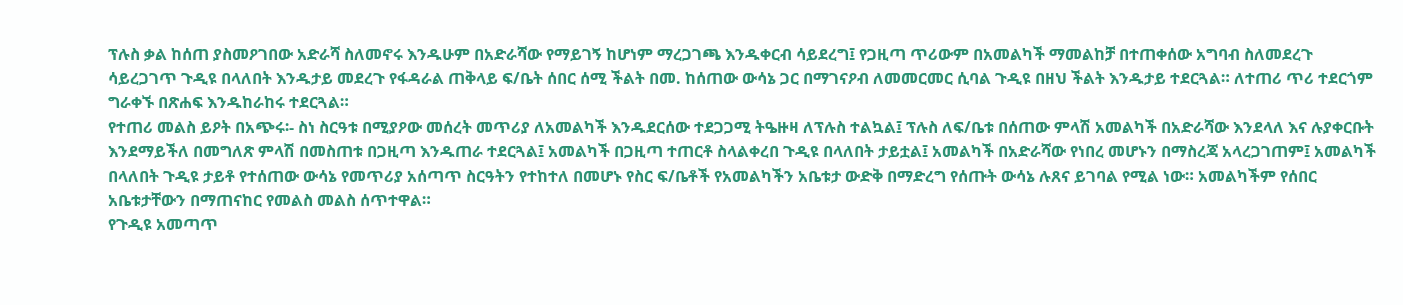ፕሉስ ቃል ከሰጠ ያስመዖገበው አድራሻ ስለመኖሩ እንዱሁም በአድራሻው የማይገኝ ከሆነም ማረጋገጫ እንዱቀርብ ሳይደረግ፤ የጋዚጣ ጥሪውም በአመልካች ማመልከቻ በተጠቀሰው አግባብ ስለመደረጉ ሳይረጋገጥ ጉዲዩ በላለበት እንዱታይ መደረጉ የፋዳራል ጠቅላይ ፍ/ቤት ሰበር ሰሚ ችልት በመ. ከሰጠው ውሳኔ ጋር በማገናዖብ ለመመርመር ሲባል ጉዲዩ በዘህ ችልት እንዱታይ ተደርጓል። ለተጠሪ ጥሪ ተደርጎም ግራቀኙ በጽሐፍ እንዱከራከሩ ተደርጓል።
የተጠሪ መልስ ይዖት በአጭሩ፡- ስነ ስርዓቱ በሚያዖው መሰረት መጥሪያ ለአመልካች እንዱደርሰው ተደጋጋሚ ትዔዙዛ ለፕሉስ ተልኳል፤ ፕሉስ ለፍ/ቤቱ በሰጠው ምላሽ አመልካች በአድራሻው እንደላለ እና ሉያቀርቡት እንደማይችለ በመግለጽ ምላሽ በመስጠቱ በጋዚጣ እንዱጠራ ተደርጓል፤ አመልካች በጋዚጣ ተጠርቶ ስላልቀረበ ጉዲዩ በላለበት ታይቷል፤ አመልካች በአድራሻው የነበረ መሆኑን በማስረጃ አላረጋገጠም፤ አመልካች በላለበት ጉዲዩ ታይቶ የተሰጠው ውሳኔ የመጥሪያ አሰጣጥ ስርዓትን የተከተለ በመሆኑ የስር ፍ/ቤቶች የአመልካችን አቤቱታ ውድቅ በማድረግ የሰጡት ውሳኔ ሉጸና ይገባል የሚል ነው። አመልካችም የሰበር አቤቱታቸውን በማጠናከር የመልስ መልስ ሰጥተዋል።
የጉዲዩ አመጣጥ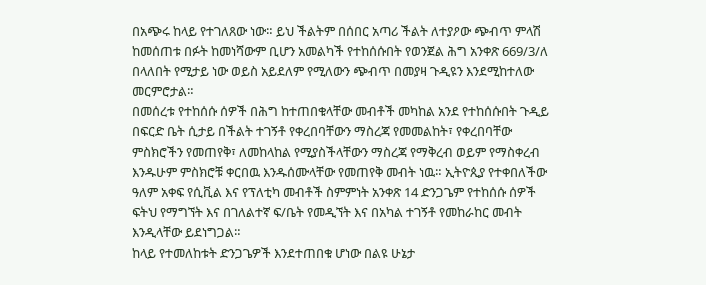በአጭሩ ከላይ የተገለጸው ነው። ይህ ችልትም በሰበር አጣሪ ችልት ለተያዖው ጭብጥ ምላሽ ከመሰጠቱ በፉት ከመነሻውም ቢሆን አመልካች የተከሰሱበት የወንጀል ሕግ አንቀጽ 669/3/ለ በላለበት የሚታይ ነው ወይስ አይደለም የሚለውን ጭብጥ በመያዛ ጉዲዩን እንደሚከተለው መርምሮታል።
በመሰረቱ የተከሰሱ ሰዎች በሕግ ከተጠበቁላቸው መብቶች መካከል አንደ የተከሰሱበት ጉዲይ በፍርድ ቤት ሲታይ በችልት ተገኝቶ የቀረበባቸውን ማስረጃ የመመልከት፣ የቀረበባቸው ምስክሮችን የመጠየቅ፣ ለመከላከል የሚያስችላቸውን ማስረጃ የማቅረብ ወይም የማስቀረብ እንዱሁም ምስክሮቹ ቀርበዉ እንዱሰሙላቸው የመጠየቅ መብት ነዉ። ኢትዮጲያ የተቀበለችው ዓለም አቀፍ የሲቪል እና የፕለቲካ መብቶች ስምምነት አንቀጽ 14 ድንጋጌም የተከሰሱ ሰዎች ፍትህ የማግኘት እና በገለልተኛ ፍ/ቤት የመዲኘት እና በአካል ተገኝቶ የመከራከር መብት እንዲላቸው ይደነግጋል።
ከላይ የተመለከቱት ድንጋጌዎች እንደተጠበቁ ሆነው በልዩ ሁኔታ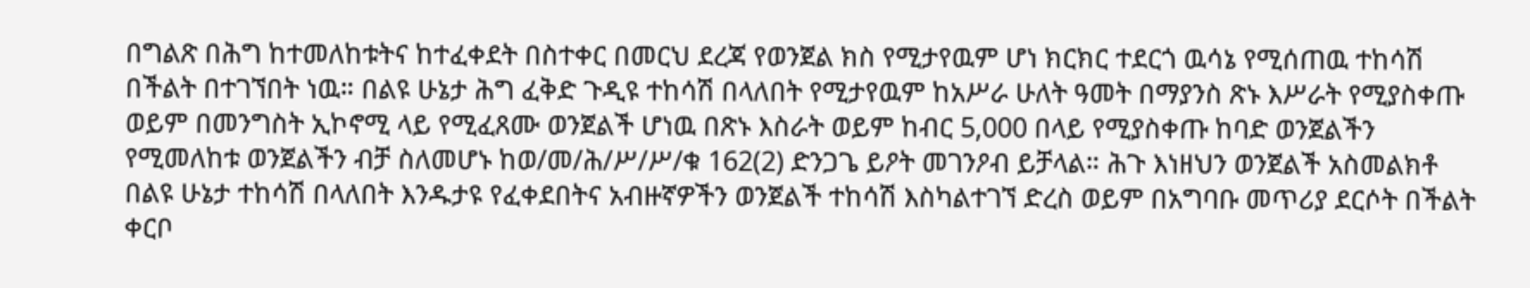በግልጽ በሕግ ከተመለከቱትና ከተፈቀደት በስተቀር በመርህ ደረጃ የወንጀል ክስ የሚታየዉም ሆነ ክርክር ተደርጎ ዉሳኔ የሚሰጠዉ ተከሳሽ በችልት በተገኘበት ነዉ። በልዩ ሁኔታ ሕግ ፈቅድ ጉዲዩ ተከሳሽ በላለበት የሚታየዉም ከአሥራ ሁለት ዓመት በማያንስ ጽኑ እሥራት የሚያስቀጡ ወይም በመንግስት ኢኮኖሚ ላይ የሚፈጸሙ ወንጀልች ሆነዉ በጽኑ እስራት ወይም ከብር 5,000 በላይ የሚያስቀጡ ከባድ ወንጀልችን የሚመለከቱ ወንጀልችን ብቻ ስለመሆኑ ከወ/መ/ሕ/ሥ/ሥ/ቁ 162(2) ድንጋጌ ይዖት መገንዖብ ይቻላል። ሕጉ እነዘህን ወንጀልች አስመልክቶ በልዩ ሁኔታ ተከሳሽ በላለበት እንዱታዩ የፈቀደበትና አብዙኛዎችን ወንጀልች ተከሳሽ እስካልተገኘ ድረስ ወይም በአግባቡ መጥሪያ ደርሶት በችልት ቀርቦ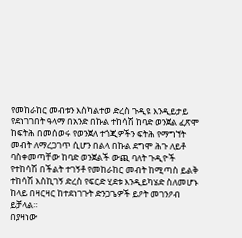የመከራከር መብቱን እስካልተወ ድረስ ጉዲዩ እንዲይታይ የደነገገበት ዓላማ በአንድ በኩል ተከሳሽ ከባድ ወንጀል ፈጽሞ ከፍትሕ በመሰወሩ የወንጀለ ተጎጂዎችን ፍትሕ የማግኘት መብት ለማረጋገጥ ሲሆን በልላ በኩል ደግሞ ሕጉ ለይቶ ባስቀመጣቸው ከባድ ወንጀልች ውጪ ባለት ጉዲዮች የተከሳሽ በችልት ተገኝቶ የመከራከር መብት ከሚጣስ ይልቅ ተከሳሽ እስኪገኝ ድረስ የፍርድ ሂደቱ እንዲይካሄድ ስለመሆኑ ከላይ በዛርዛር ከተደነገጉት ድንጋጌዎች ይዖት መገንዖብ ይቻላል።
በያዛነው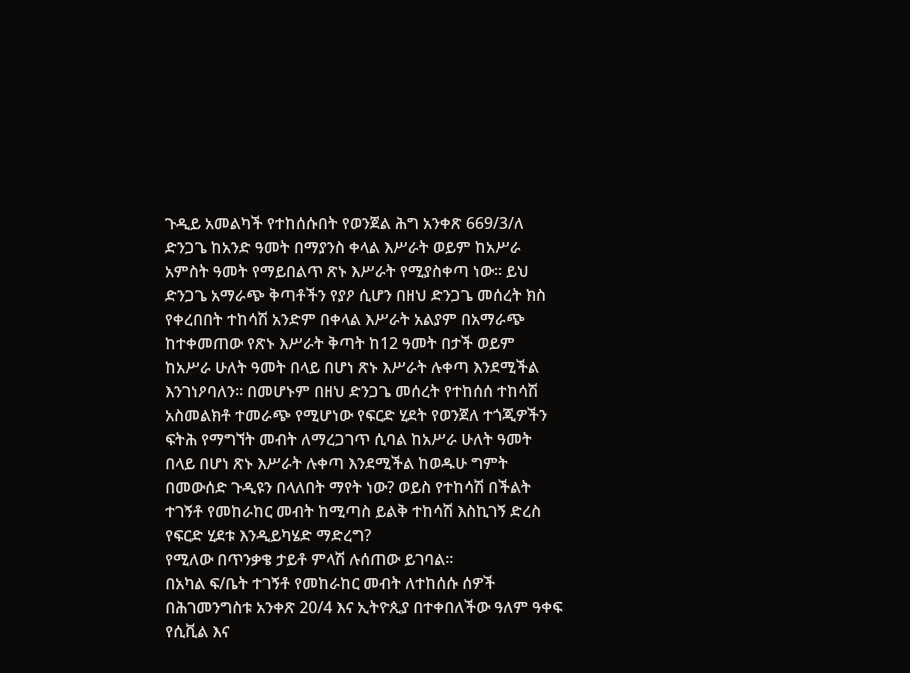ጉዲይ አመልካች የተከሰሱበት የወንጀል ሕግ አንቀጽ 669/3/ለ ድንጋጌ ከአንድ ዓመት በማያንስ ቀላል እሥራት ወይም ከአሥራ አምስት ዓመት የማይበልጥ ጽኑ እሥራት የሚያስቀጣ ነው። ይህ ድንጋጌ አማራጭ ቅጣቶችን የያዖ ሲሆን በዘህ ድንጋጌ መሰረት ክስ የቀረበበት ተከሳሽ አንድም በቀላል እሥራት አልያም በአማራጭ ከተቀመጠው የጽኑ እሥራት ቅጣት ከ12 ዓመት በታች ወይም ከአሥራ ሁለት ዓመት በላይ በሆነ ጽኑ እሥራት ሉቀጣ እንደሚችል እንገነዖባለን። በመሆኑም በዘህ ድንጋጌ መሰረት የተከሰሰ ተከሳሽ አስመልክቶ ተመራጭ የሚሆነው የፍርድ ሂደት የወንጀለ ተጎጂዎችን ፍትሕ የማግኘት መብት ለማረጋገጥ ሲባል ከአሥራ ሁለት ዓመት በላይ በሆነ ጽኑ እሥራት ሉቀጣ እንደሚችል ከወዱሁ ግምት በመውሰድ ጉዲዩን በላለበት ማየት ነው? ወይስ የተከሳሽ በችልት ተገኝቶ የመከራከር መብት ከሚጣስ ይልቅ ተከሳሽ እስኪገኝ ድረስ የፍርድ ሂደቱ እንዲይካሄድ ማድረግ?
የሚለው በጥንቃቄ ታይቶ ምላሽ ሉሰጠው ይገባል።
በአካል ፍ/ቤት ተገኝቶ የመከራከር መብት ለተከሰሱ ሰዎች በሕገመንግስቱ አንቀጽ 20/4 እና ኢትዮጲያ በተቀበለችው ዓለም ዓቀፍ የሲቪል እና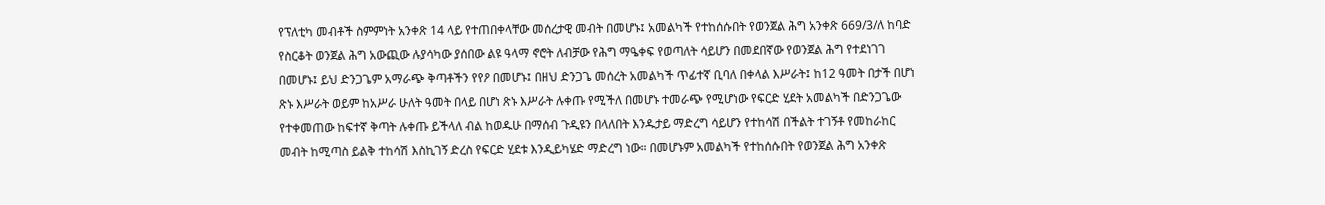የፕለቲካ መብቶች ስምምነት አንቀጽ 14 ላይ የተጠበቀላቸው መሰረታዊ መብት በመሆኑ፤ አመልካች የተከሰሱበት የወንጀል ሕግ አንቀጽ 669/3/ለ ከባድ የስርቆት ወንጀል ሕግ አውጪው ሉያሳካው ያሰበው ልዩ ዓላማ ኖሮት ለብቻው የሕግ ማዔቀፍ የወጣለት ሳይሆን በመደበኛው የወንጀል ሕግ የተደነገገ በመሆኑ፤ ይህ ድንጋጌም አማራጭ ቅጣቶችን የየዖ በመሆኑ፤ በዘህ ድንጋጌ መሰረት አመልካች ጥፊተኛ ቢባለ በቀላል እሥራት፤ ከ12 ዓመት በታች በሆነ ጽኑ እሥራት ወይም ከአሥራ ሁለት ዓመት በላይ በሆነ ጽኑ እሥራት ሉቀጡ የሚችለ በመሆኑ ተመራጭ የሚሆነው የፍርድ ሂደት አመልካች በድንጋጌው የተቀመጠው ከፍተኛ ቅጣት ሉቀጡ ይችላለ ብል ከወዱሁ በማሰብ ጉዲዩን በላለበት እንዱታይ ማድረግ ሳይሆን የተከሳሽ በችልት ተገኝቶ የመከራከር መብት ከሚጣስ ይልቅ ተከሳሽ እስኪገኝ ድረስ የፍርድ ሂደቱ እንዲይካሄድ ማድረግ ነው። በመሆኑም አመልካች የተከሰሱበት የወንጀል ሕግ አንቀጽ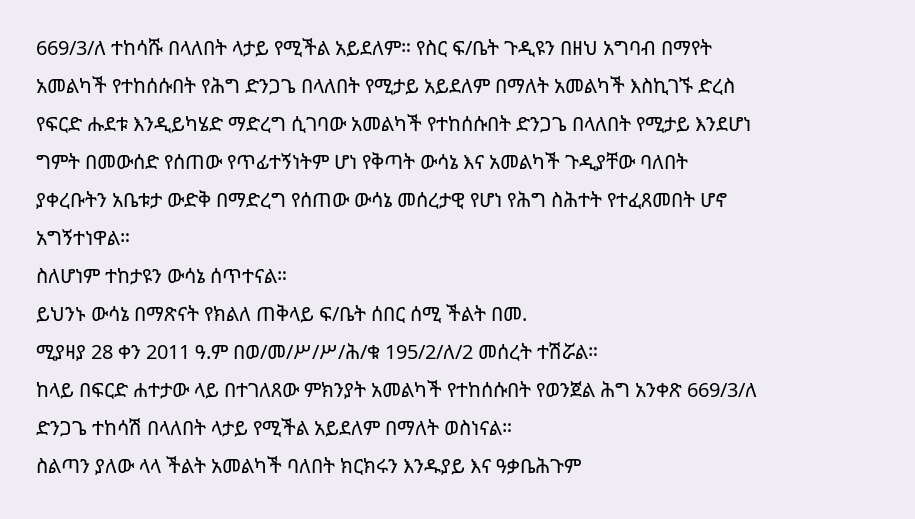669/3/ለ ተከሳሹ በላለበት ላታይ የሚችል አይደለም። የስር ፍ/ቤት ጉዲዩን በዘህ አግባብ በማየት አመልካች የተከሰሱበት የሕግ ድንጋጌ በላለበት የሚታይ አይደለም በማለት አመልካች እስኪገኙ ድረስ የፍርድ ሑደቱ እንዲይካሄድ ማድረግ ሲገባው አመልካች የተከሰሱበት ድንጋጌ በላለበት የሚታይ እንደሆነ ግምት በመውሰድ የሰጠው የጥፊተኝነትም ሆነ የቅጣት ውሳኔ እና አመልካች ጉዲያቸው ባለበት ያቀረቡትን አቤቱታ ውድቅ በማድረግ የሰጠው ውሳኔ መሰረታዊ የሆነ የሕግ ስሕተት የተፈጸመበት ሆኖ አግኝተነዋል።
ስለሆነም ተከታዩን ውሳኔ ሰጥተናል።
ይህንኑ ውሳኔ በማጽናት የክልለ ጠቅላይ ፍ/ቤት ሰበር ሰሚ ችልት በመ.
ሚያዛያ 28 ቀን 2011 ዓ.ም በወ/መ/ሥ/ሥ/ሕ/ቁ 195/2/ለ/2 መሰረት ተሽሯል።
ከላይ በፍርድ ሐተታው ላይ በተገለጸው ምክንያት አመልካች የተከሰሱበት የወንጀል ሕግ አንቀጽ 669/3/ለ ድንጋጌ ተከሳሽ በላለበት ላታይ የሚችል አይደለም በማለት ወስነናል።
ስልጣን ያለው ላላ ችልት አመልካች ባለበት ክርክሩን እንዱያይ እና ዓቃቤሕጉም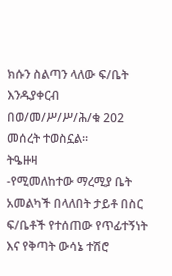ክሱን ስልጣን ላለው ፍ/ቤት እንዱያቀርብ በወ/መ/ሥ/ሥ/ሕ/ቁ 202 መሰረት ተወስኗል።
ትዔዙዛ
-የሚመለከተው ማረሚያ ቤት አመልካች በላለበት ታይቶ በስር ፍ/ቤቶች የተሰጠው የጥፊተኝነት እና የቅጣት ውሳኔ ተሽሮ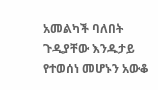አመልካች ባለበት ጉዲያቸው እንዱታይ የተወሰነ መሆኑን አውቆ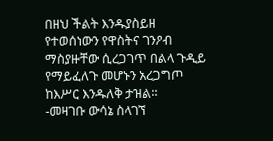በዘህ ችልት እንዱያስይዘ የተወሰነውን የዋስትና ገንዖብ ማስያዙቸው ሲረጋገጥ በልላ ጉዲይ የማይፈለጉ መሆኑን አረጋግጦ ከእሥር እንዱለቅ ታዝል።
-መዛገቡ ውሳኔ ስላገኘ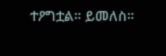ተዖግቷል። ይመለስ።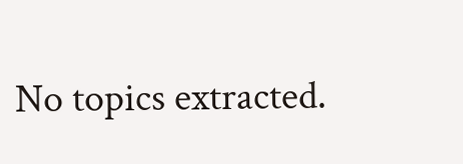No topics extracted.